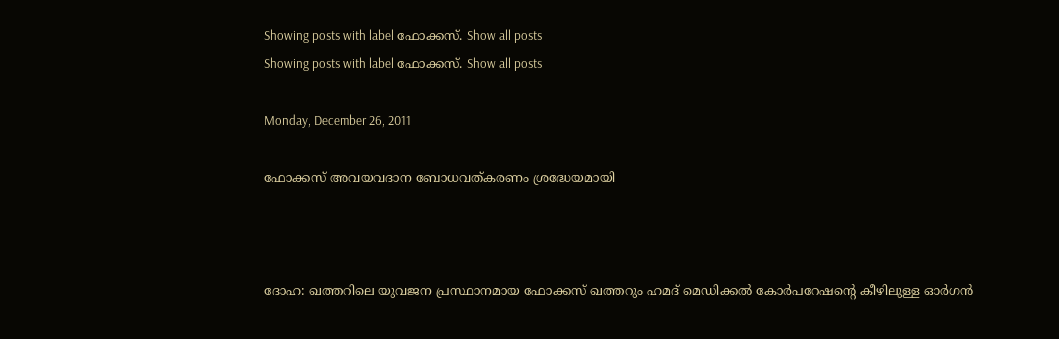Showing posts with label ഫോക്കസ്. Show all posts
Showing posts with label ഫോക്കസ്. Show all posts

Monday, December 26, 2011

ഫോക്കസ് അവയവദാന ബോധവത്കരണം ശ്രദ്ധേയമായി



ദോഹ: ഖത്തറിലെ യുവജന പ്രസ്ഥാനമായ ഫോക്കസ് ഖത്തറും ഹമദ് മെഡിക്കല്‍ കോര്‍പറേഷന്റെ കീഴിലുള്ള ഓര്‍ഗന്‍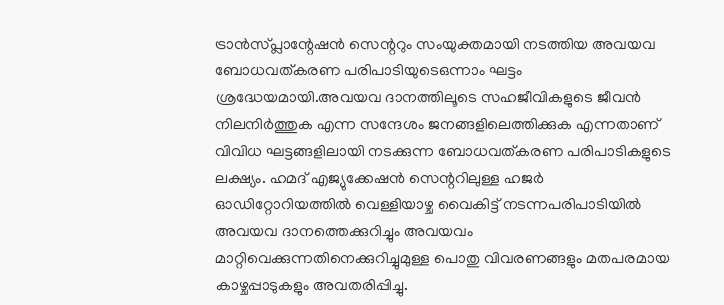ട്രാന്‍സ്പ്ലാന്റേഷന്‍ സെന്ററും സംയുക്തമായി നടത്തിയ അവയവ ബോധവത്കരണ പരിപാടിയുടെഒന്നാം ഘട്ടം ശ്രദ്ധേയമായി.അവയവ ദാനത്തിലൂടെ സഹജീവികളുടെ ജീവന്‍ നിലനിര്‍ത്തുക എന്ന സന്ദേശം ജനങ്ങളിലെത്തിക്കുക എന്നതാണ് വിവിധ ഘട്ടങ്ങളിലായി നടക്കുന്ന ബോധവത്കരണ പരിപാടികളുടെ ലക്ഷ്യം. ഹമദ് എജ്യുക്കേഷന്‍ സെന്ററിലുള്ള ഹജര്‍ ഓഡിറ്റോറിയത്തില്‍ വെള്ളിയാഴ്ച വൈകിട്ട് നടന്നപരിപാടിയില്‍ അവയവ ദാനത്തെക്കുറിച്ചും അവയവം മാറ്റിവെക്കുന്നതിനെക്കുറിച്ചുമുള്ള പൊതു വിവരണങ്ങളും മതപരമായ കാഴ്ചപ്പാടുകളും അവതരിപ്പിച്ചു.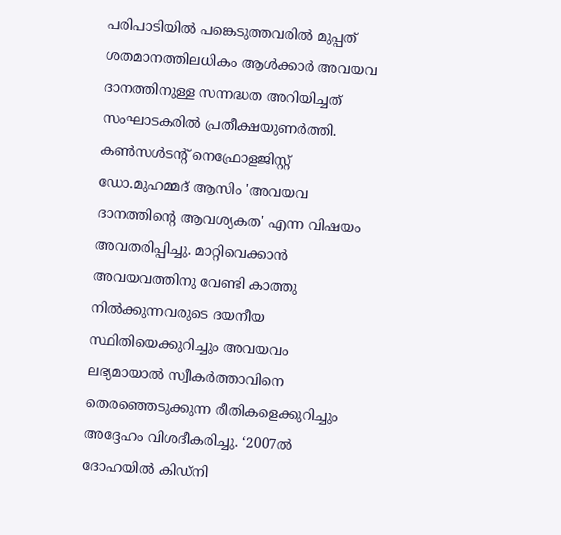പരിപാടിയില്‍ പങ്കെടുത്തവരില്‍ മുപ്പത് ശതമാനത്തിലധികം ആള്‍ക്കാര്‍ അവയവ ദാനത്തിനുള്ള സന്നദ്ധത അറിയിച്ചത് സംഘാടകരില്‍ പ്രതീക്ഷയുണര്‍ത്തി. കണ്‍സള്‍ടന്റ് നെഫ്രോളജിസ്റ്റ് ഡോ.മുഹമ്മദ് ആസിം 'അവയവ ദാനത്തിന്റെ ആവശ്യകത' എന്ന വിഷയം അവതരിപ്പിച്ചു. മാറ്റിവെക്കാന്‍ അവയവത്തിനു വേണ്ടി കാത്തു നില്‍ക്കുന്നവരുടെ ദയനീയ സ്ഥിതിയെക്കുറിച്ചും അവയവം ലഭ്യമായാല്‍ സ്വീകര്‍ത്താവിനെ തെരഞ്ഞെടുക്കുന്ന രീതികളെക്കുറിച്ചും അദ്ദേഹം വിശദീകരിച്ചു. ‘2007ല്‍ ദോഹയില്‍ കിഡ്‌നി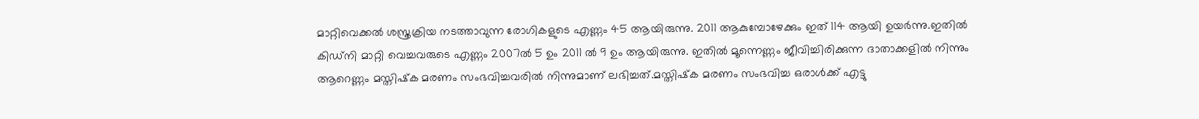മാറ്റിവെക്കല്‍ ശസ്ത്രക്രിയ നടത്താവുന്ന രോഗികളുടെ എണ്ണം 45 ആയിരുന്നു. 2011 ആകുമ്പോഴേക്കും ഇത് 114 ആയി ഉയര്‍ന്നു.ഇതില്‍ കിഡ്‌നി മാറ്റി വെച്ചവരുടെ എണ്ണം 2007ല്‍ 5 ഉം 2011 ല്‍ 9 ഉം ആയിരുന്നു. ഇതില്‍ മൂന്നെണ്ണം ജീവിച്ചിരിക്കുന്ന ദാതാക്കളില്‍ നിന്നും ആറെണ്ണം മസ്തിഷ്‌ക മരണം സംഭവിച്ചവരില്‍ നിന്നുമാണ് ലഭിച്ചത്.മസ്തിഷ്‌ക മരണം സംഭവിച്ച ഒരാള്‍ക്ക് എട്ടു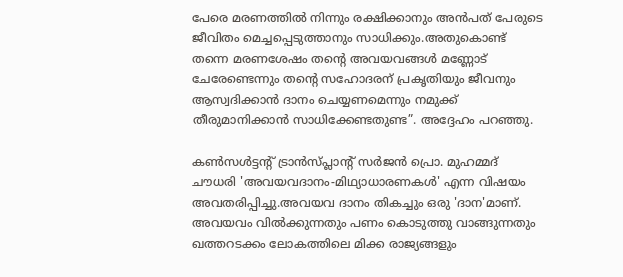പേരെ മരണത്തില്‍ നിന്നും രക്ഷിക്കാനും അന്‍പത് പേരുടെ ജീവിതം മെച്ചപ്പെടുത്താനും സാധിക്കും.അതുകൊണ്ട് തന്നെ മരണശേഷം തന്റെ അവയവങ്ങള്‍ മണ്ണോട് ചേരേണ്ടെന്നും തന്റെ സഹോദരന് പ്രകൃതിയും ജീവനും ആസ്വദിക്കാന്‍ ദാനം ചെയ്യണമെന്നും നമുക്ക് തീരുമാനിക്കാന്‍ സാധിക്കേണ്ടതുണ്ട”. അദ്ദേഹം പറഞ്ഞു.

കണ്‍സള്‍ട്ടന്റ് ട്രാന്‍സ്പ്ലാന്റ് സര്‍ജന്‍ പ്രൊ. മുഹമ്മദ് ചൗധരി 'അവയവദാനം-മിഥ്യാധാരണകള്‍' എന്ന വിഷയം അവതരിപ്പിച്ചു.അവയവ ദാനം തികച്ചും ഒരു 'ദാന'മാണ്. അവയവം വില്‍ക്കുന്നതും പണം കൊടുത്തു വാങ്ങുന്നതും ഖത്തറടക്കം ലോകത്തിലെ മിക്ക രാജ്യങ്ങളും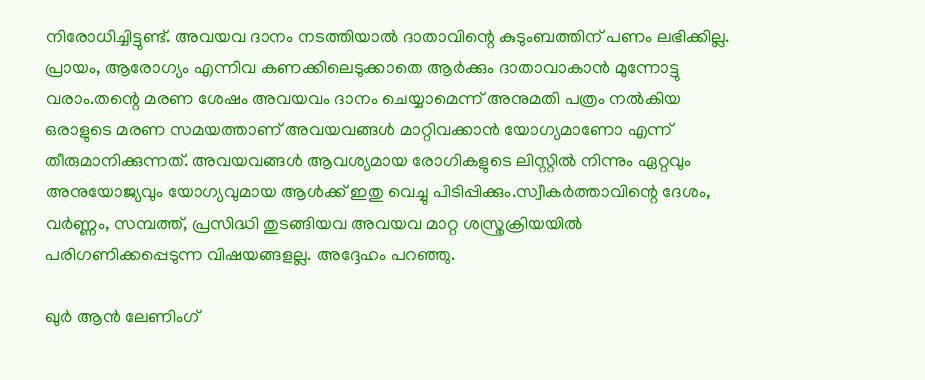നിരോധിച്ചിട്ടുണ്ട്. അവയവ ദാനം നടത്തിയാല്‍ ദാതാവിന്റെ കുടുംബത്തിന് പണം ലഭിക്കില്ല. പ്രായം, ആരോഗ്യം എന്നിവ കണക്കിലെടുക്കാതെ ആര്‍ക്കും ദാതാവാകാന്‍ മുന്നോട്ടു വരാം.തന്റെ മരണ ശേഷം അവയവം ദാനം ചെയ്യാമെന്ന് അനുമതി പത്രം നല്‍കിയ ഒരാളുടെ മരണ സമയത്താണ് അവയവങ്ങള്‍ മാറ്റിവക്കാന്‍ യോഗ്യമാണോ എന്ന് തീരുമാനിക്കുന്നത്. അവയവങ്ങള്‍ ആവശ്യമായ രോഗികളുടെ ലിസ്റ്റില്‍ നിന്നും ഏറ്റവും അനുയോജ്യവും യോഗ്യവുമായ ആള്‍ക്ക് ഇതു വെച്ചു പിടിപ്പിക്കും.സ്വീകര്‍ത്താവിന്റെ ദേശം, വര്‍ണ്ണം, സമ്പത്ത്, പ്രസിദ്ധി തുടങ്ങിയവ അവയവ മാറ്റ ശസ്ത്രക്രിയയില്‍ പരിഗണിക്കപ്പെടുന്ന വിഷയങ്ങളല്ല. അദ്ദേഹം പറഞ്ഞു.

ഖുര്‍ ആന്‍ ലേണിംഗ്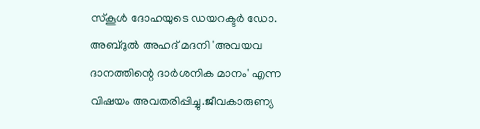സ്‌കൂള്‍ ദോഹയുടെ ഡയറക്ടര്‍ ഡോ. അബ്ദുല്‍ അഹദ് മദനി 'അവയവ ദാനത്തിന്റെ ദാര്‍ശനിക മാനം' എന്ന വിഷയം അവതരിപ്പിച്ചു.ജീവകാരുണ്യ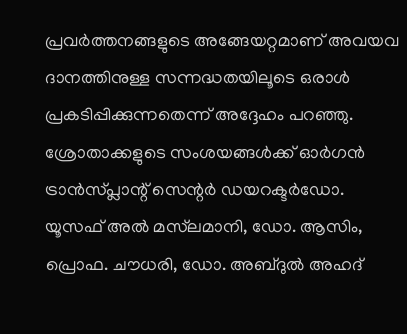പ്രവര്‍ത്തനങ്ങളുടെ അങ്ങേയറ്റമാണ് അവയവ ദാനത്തിനുള്ള സന്നദ്ധതയിലൂടെ ഒരാള്‍ പ്രകടിപ്പിക്കുന്നതെന്ന് അദ്ദേഹം പറഞ്ഞു. ശ്രോതാക്കളുടെ സംശയങ്ങള്‍ക്ക് ഓര്‍ഗന്‍ ട്രാന്‍സ്പ്ലാന്റ് സെന്റര്‍ ഡയറക്ടര്‍ഡോ. യൂസഫ് അല്‍ മസ്‌ലമാനി, ഡോ. ആസിം, പ്രൊഫ. ചൗധരി, ഡോ. അബ്ദുല്‍ അഹദ്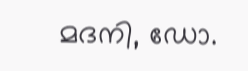മദനി, ഡോ.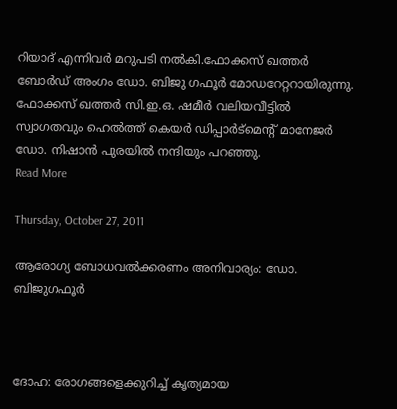റിയാദ് എന്നിവര്‍ മറുപടി നല്‍കി.ഫോക്കസ് ഖത്തര്‍ ബോര്‍ഡ് അംഗം ഡോ. ബിജു ഗഫൂര്‍ മോഡറേറ്ററായിരുന്നു. ഫോക്കസ് ഖത്തര്‍ സി.ഇ.ഒ. ഷമീര്‍ വലിയവീട്ടില്‍ സ്വാഗതവും ഹെല്‍ത്ത് കെയര്‍ ഡിപ്പാര്‍ട്‌മെന്റ് മാനേജര്‍ ഡോ. നിഷാന്‍ പുരയില്‍ നന്ദിയും പറഞ്ഞു.
Read More

Thursday, October 27, 2011

ആരോഗ്യ ബോധവല്‍ക്കരണം അനിവാര്യം: ഡോ. ബിജുഗഫൂര്‍



ദോഹ: രോഗങ്ങളെക്കുറിച്ച് കൃത്യമായ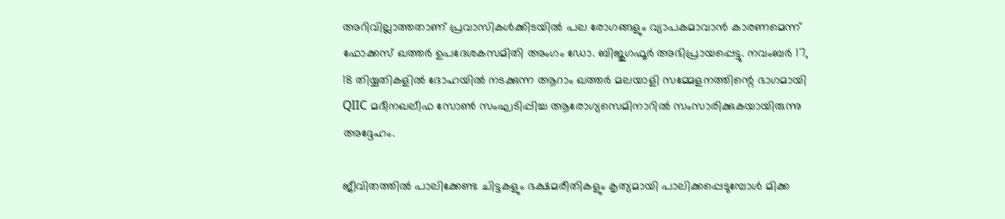അറിവില്ലാത്തതാണ് പ്രവാസികള്‍ക്കിടയില്‍ പല രോഗങ്ങളും വ്യാപകമാവാന്‍ കാരണമെന്ന് ഫോക്കസ് ഖത്തര്‍ ഉപദേശകസമിതി അംഗം ഡോ. ബിജുഗഫൂര്‍ അഭിപ്രായപ്പെട്ടു. നവംബര്‍ 17, 18 തിയ്യതികളില്‍ ദോഹയില്‍ നടക്കുന്ന ആറാം ഖത്തര്‍ മലയാളി സമ്മേളനത്തിന്റെ ഭാഗമായി QIIC മദീനഖലീഫ സോണ്‍ സംഘടിപ്പിച്ച ആരോഗ്യസെമിനാറില്‍ സംസാരിക്കുകയായിരുന്നു അദ്ദേഹം.

ജീവിതത്തില്‍ പാലിക്കേണ്ട ചിട്ടകളും ഭക്ഷമരീതികളും കൃത്യമായി പാലിക്കപ്പെടുമ്പോള്‍ മിക്ക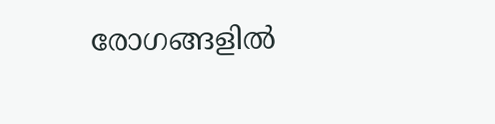രോഗങ്ങളില്‍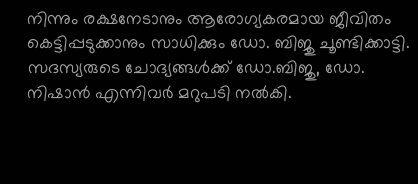നിന്നും രക്ഷനേടാനും ആരോഗ്യകരമായ ജീവിതം കെട്ടിപ്പടുക്കാനും സാധിക്കും ഡോ. ബിജു ചൂണ്ടിക്കാട്ടി. സദസ്യരുടെ ചോദ്യങ്ങള്‍ക്ക് ഡോ.ബിജു, ഡോ. നിഷാന്‍ എന്നിവര്‍ മറുപടി നല്‍കി.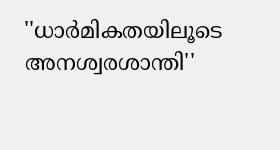''ധാര്‍മികതയിലൂടെ അനശ്വരശാന്തി''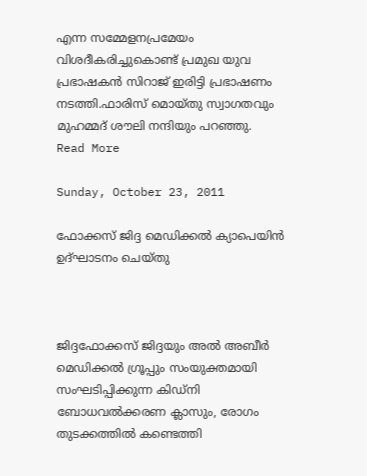എന്ന സമ്മേളനപ്രമേയം വിശദീകരിച്ചുകൊണ്ട് പ്രമുഖ യുവ പ്രഭാഷകന്‍ സിറാജ് ഇരിട്ടി പ്രഭാഷണം നടത്തി.ഫാരിസ് മൊയ്തു സ്വാഗതവും മുഹമ്മദ് ശൗലി നന്ദിയും പറഞ്ഞു.
Read More

Sunday, October 23, 2011

ഫോക്കസ് ജിദ്ദ മെഡിക്കല്‍ ക്യാപെയിന്‍ ഉദ്ഘാടനം ചെയ്തു



ജിദ്ദഫോക്കസ് ജിദ്ദയും അല്‍ അബീര്‍ മെഡിക്കല്‍ ഗ്രൂപ്പും സംയുക്തമായി സംഘടിപ്പിക്കുന്ന കിഡ്‌നി ബോധവല്‍ക്കരണ ക്ലാസും, രോഗം തുടക്കത്തില്‍ കണ്ടെത്തി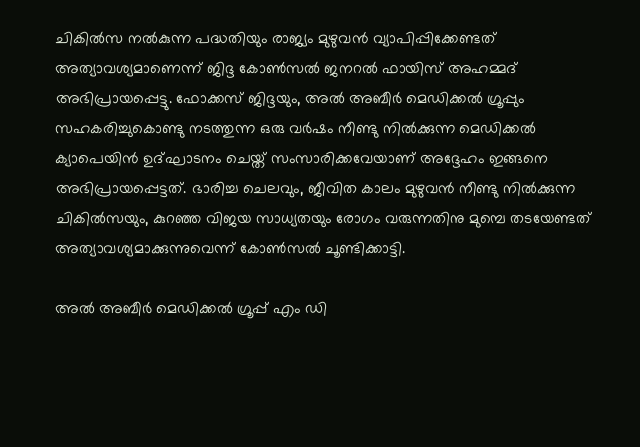ചികില്‍സ നല്‍കുന്ന പദ്ധതിയും രാജ്യം മുഴുവന്‍ വ്യാപിപ്പിക്കേണ്ടത് അത്യാവശ്യമാണെന്ന് ജിദ്ദ കോണ്‍സല്‍ ജനറല്‍ ഫായിസ് അഹമ്മദ് അഭിപ്രായപ്പെട്ടു. ഫോക്കസ് ജിദ്ദയും, അല്‍ അബീര്‍ മെഡിക്കല്‍ ഗ്രൂപ്പും സഹകരിച്ചുകൊണ്ടു നടത്തുന്ന ഒരു വര്‍ഷം നീണ്ടു നില്‍ക്കുന്ന മെഡിക്കല്‍ ക്യാപെയിന്‍ ഉദ്ഘാടനം ചെയ്ത് സംസാരിക്കവേയാണ് അദ്ദേഹം ഇങ്ങനെ അഭിപ്രായപ്പെട്ടത്. ഭാരിച്ച ചെലവും, ജീവിത കാലം മുഴുവന്‍ നീണ്ടു നില്‍ക്കുന്ന ചികില്‍സയും, കുറഞ്ഞ വിജയ സാധ്യതയും രോഗം വരുന്നതിനു മുമ്പെ തടയേണ്ടത് അത്യാവശ്യമാക്കുന്നുവെന്ന് കോണ്‍സല്‍ ചൂണ്ടിക്കാട്ടി.

അല്‍ അബീര്‍ മെഡിക്കല്‍ ഗ്രൂപ്പ് എം ഡി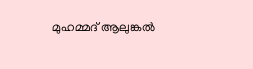മുഹമ്മദ് ആലുങ്കല്‍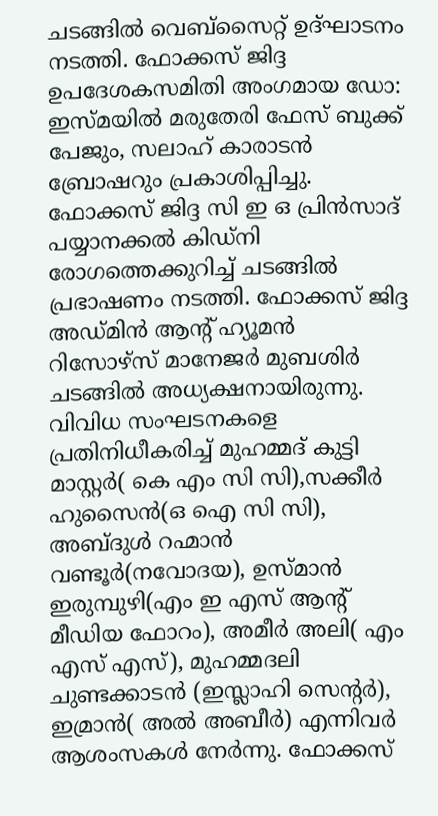ചടങ്ങില്‍ വെബ്‌സൈറ്റ് ഉദ്ഘാടനം നടത്തി. ഫോക്കസ് ജിദ്ദ ഉപദേശകസമിതി അംഗമായ ഡോ: ഇസ്മയില്‍ മരുതേരി ഫേസ് ബുക്ക് പേജും, സലാഹ് കാരാടന്‍ ബ്രോഷറും പ്രകാശിപ്പിച്ചു. ഫോക്കസ് ജിദ്ദ സി ഇ ഒ പ്രിന്‍സാദ് പയ്യാനക്കല്‍ കിഡ്‌നി രോഗത്തെക്കുറിച്ച് ചടങ്ങില്‍ പ്രഭാഷണം നടത്തി. ഫോക്കസ് ജിദ്ദ അഡ്മിന്‍ ആന്റ് ഹ്യൂമന്‍ റിസോഴ്‌സ് മാനേജര്‍ മുബശിര്‍ ചടങ്ങില്‍ അധ്യക്ഷനായിരുന്നു. വിവിധ സംഘടനകളെ പ്രതിനിധീകരിച്ച് മുഹമ്മദ് കുട്ടി മാസ്റ്റര്‍( കെ എം സി സി),സക്കീര്‍ ഹുസൈന്‍(ഒ ഐ സി സി), അബ്ദുള്‍ റഹ്മാന്‍ വണ്ടൂര്‍(നവോദയ), ഉസ്മാന്‍ ഇരുമ്പുഴി(എം ഇ എസ് ആന്റ് മീഡിയ ഫോറം), അമീര്‍ അലി( എം എസ് എസ്), മുഹമ്മദലി ചുണ്ടക്കാടന്‍ (ഇസ്ലാഹി സെന്റര്‍), ഇമ്രാന്‍( അല്‍ അബീര്‍) എന്നിവര്‍ ആശംസകള്‍ നേര്‍ന്നു. ഫോക്കസ്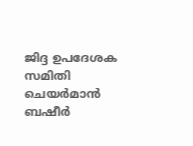ജിദ്ദ ഉപദേശക സമിതി ചെയര്‍മാന്‍ ബഷീര്‍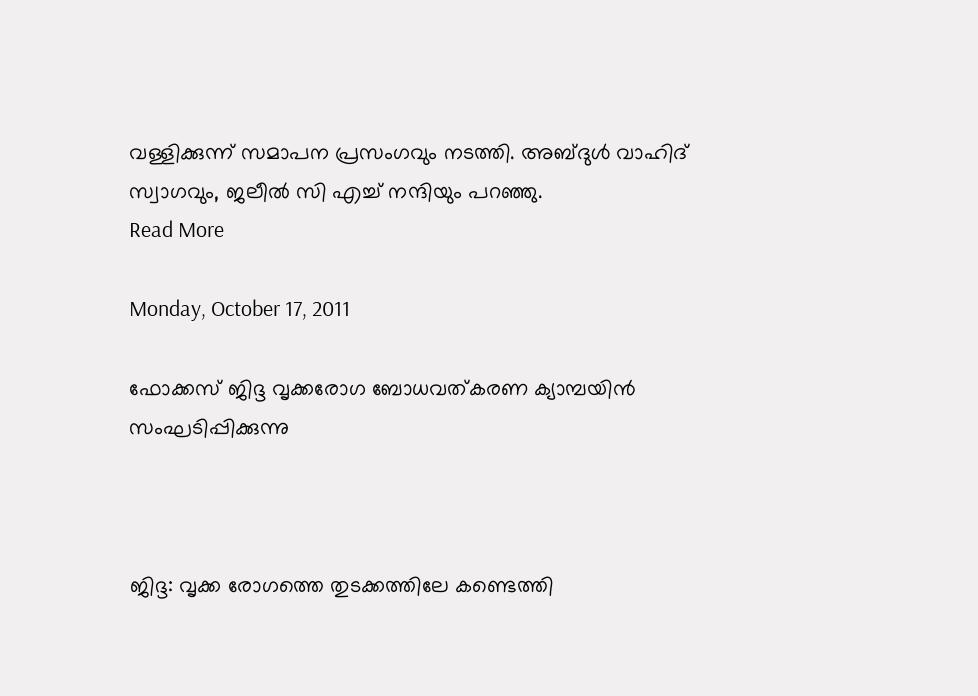വള്ളിക്കുന്ന് സമാപന പ്രസംഗവും നടത്തി. അബ്ദുള്‍ വാഹിദ് സ്വാഗവും, ജലീല്‍ സി എച്ച് നന്ദിയും പറഞ്ഞു.
Read More

Monday, October 17, 2011

ഫോക്കസ് ജിദ്ദ വൃക്കരോഗ ബോധവത്കരണ ക്യാമ്പയിന്‍ സംഘടിപ്പിക്കുന്നു



ജിദ്ദ: വൃക്ക രോഗത്തെ തുടക്കത്തിലേ കണ്ടെത്തി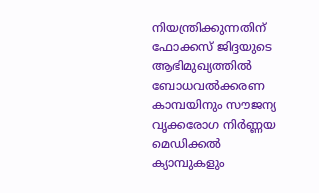നിയന്ത്രിക്കുന്നതിന് ഫോക്കസ് ജിദ്ദയുടെ ആഭിമുഖ്യത്തില്‍ ബോധവല്‍ക്കരണ കാമ്പയിനും സൗജന്യ വൃക്കരോഗ നിര്‍ണ്ണയ മെഡിക്കല്‍ ക്യാമ്പുകളും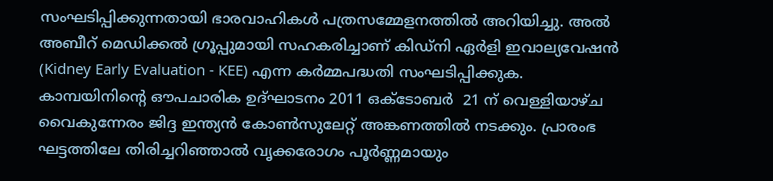സംഘടിപ്പിക്കുന്നതായി ഭാരവാഹികള്‍ പത്രസമ്മേളനത്തില്‍ അറിയിച്ചു. അല്‍ അബീറ് മെഡിക്കല്‍ ഗ്രൂപ്പുമായി സഹകരിച്ചാണ് കിഡ്‌നി ഏര്‍ളി ഇവാല്യവേഷന്‍ (Kidney Early Evaluation - KEE) എന്ന കര്‍മ്മപദ്ധതി സംഘടിപ്പിക്കുക. കാമ്പയിനിന്റെ ഔപചാരിക ഉദ്ഘാടനം 2011 ഒക്ടോബര്‍  21 ന് വെള്ളിയാഴ്ച വൈകുന്നേരം ജിദ്ദ ഇന്ത്യന്‍ കോണ്‍സുലേറ്റ് അങ്കണത്തില്‍ നടക്കും. പ്രാരംഭ ഘട്ടത്തിലേ തിരിച്ചറിഞ്ഞാല്‍ വൃക്കരോഗം പൂര്‍ണ്ണമായും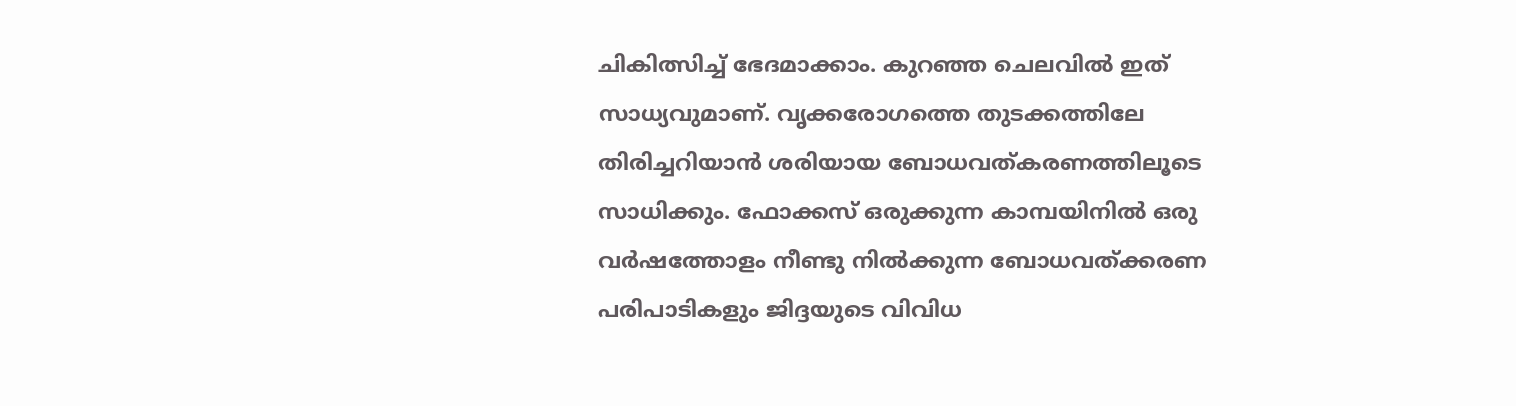ചികിത്സിച്ച് ഭേദമാക്കാം. കുറഞ്ഞ ചെലവില്‍ ഇത് സാധ്യവുമാണ്. വൃക്കരോഗത്തെ തുടക്കത്തിലേ തിരിച്ചറിയാന്‍ ശരിയായ ബോധവത്കരണത്തിലൂടെ സാധിക്കും. ഫോക്കസ് ഒരുക്കുന്ന കാമ്പയിനില്‍ ഒരു വര്‍ഷത്തോളം നീണ്ടു നില്‍ക്കുന്ന ബോധവത്ക്കരണ പരിപാടികളും ജിദ്ദയുടെ വിവിധ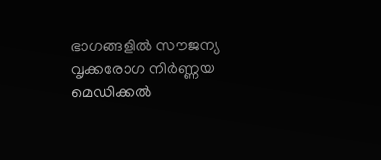ഭാഗങ്ങളില്‍ സൗജന്യ വൃക്കരോഗ നിര്‍ണ്ണയ മെഡിക്കല്‍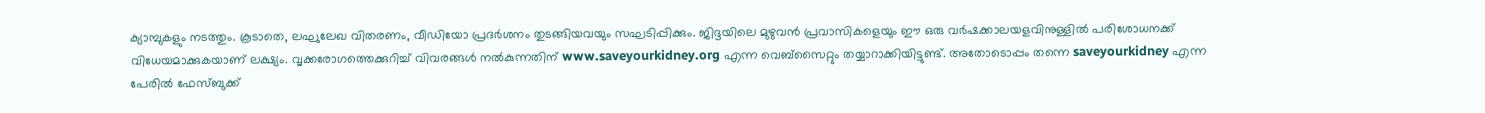ക്യാമ്പുകളും നടത്തും. കൂടാതെ, ലഘുലേഖ വിതരണം, വീഡിയോ പ്രദര്‍ശനം തുടങ്ങിയവയും സഘടിപ്പിക്കും. ജിദ്ദയിലെ മുഴുവന്‍ പ്രവാസികളെയും ഈ ഒരു വര്‍ഷക്കാലയളവിനുള്ളില്‍ പരിശോധനക്ക് വിധേയമാക്കുകയാണ് ലക്ഷ്യം. വൃക്കരോഗത്തെക്കുറിച്ച് വിവരങ്ങള്‍ നല്‍കുന്നതിന് www.saveyourkidney.org എന്ന വെബ്‌സൈറ്റും തയ്യാറാക്കിയിട്ടുണ്ട്. അതോടൊപ്പം തന്നെ saveyourkidney എന്ന പേരില്‍ ഫേസ്ബുക്ക്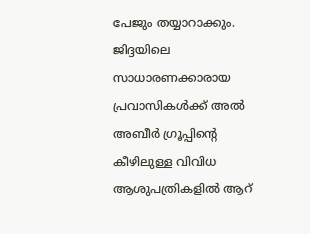പേജും തയ്യാറാക്കും. ജിദ്ദയിലെ സാധാരണക്കാരായ പ്രവാസികള്‍ക്ക് അല്‍ അബീര്‍ ഗ്രൂപ്പിന്റെ കീഴിലുള്ള വിവിധ ആശുപത്രികളില്‍ ആറ്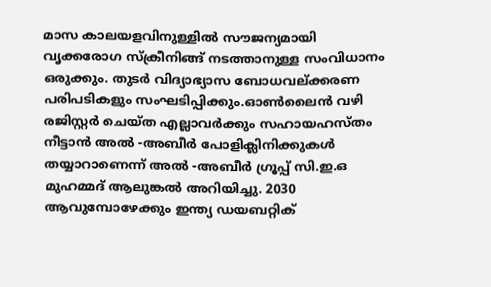മാസ കാലയളവിനുള്ളില്‍ സൗജന്യമായി വൃക്കരോഗ സ്‌ക്രീനിങ്ങ് നടത്താനുള്ള സംവിധാനം ഒരുക്കും. തുടര്‍ വിദ്യാഭ്യാസ ബോധവല്ക്കരണ പരിപടികളും സംഘടിപ്പിക്കും.ഓണ്‍ലൈന്‍ വഴി രജിസ്റ്റര്‍ ചെയ്ത എല്ലാവര്‍ക്കും സഹായഹസ്തം നീട്ടാന്‍ അല്‍ -അബീര്‍ പോളിക്ലിനിക്കുകള്‍ തയ്യാറാണെന്ന് അല്‍ -അബീര്‍ ഗ്രൂപ്പ് സി.ഇ.ഒ മുഹമ്മദ് ആലുങ്കല്‍ അറിയിച്ചു. 2030 ആവുമ്പോഴേക്കും ഇന്ത്യ ഡയബറ്റിക്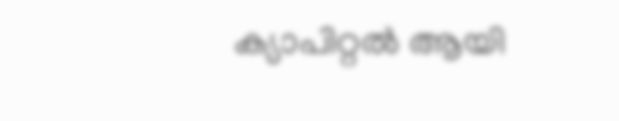ക്യാപിറ്റല്‍ ആയി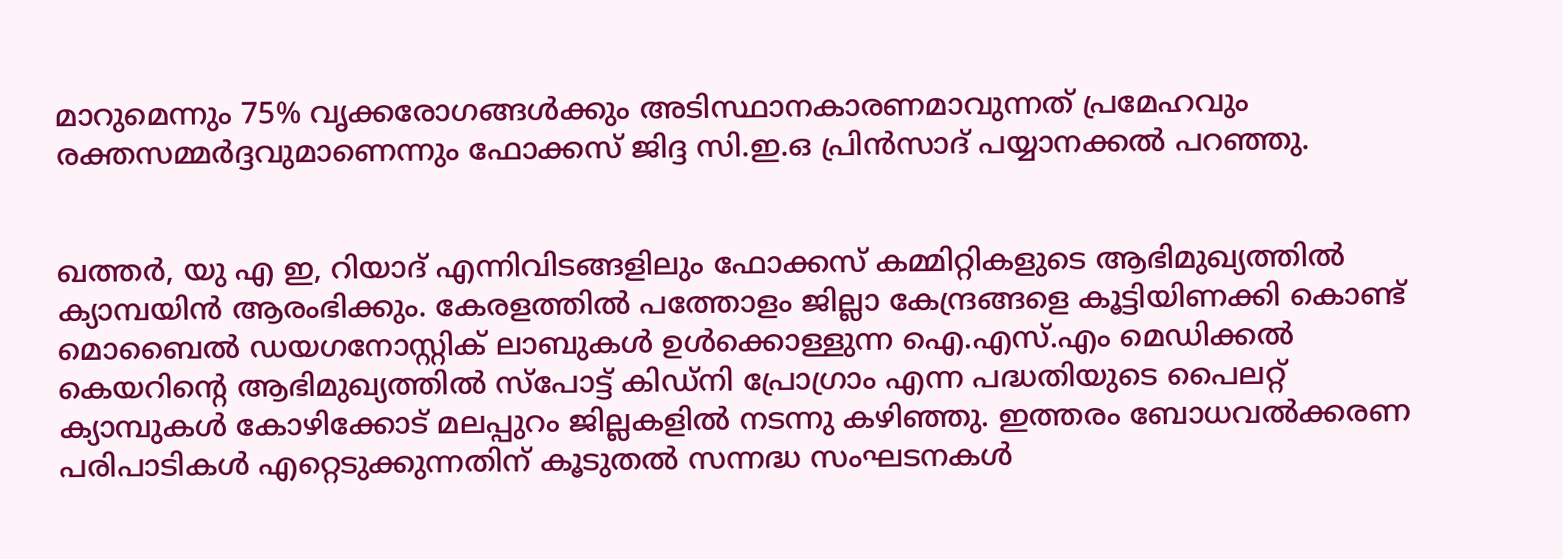മാറുമെന്നും 75% വൃക്കരോഗങ്ങള്‍ക്കും അടിസ്ഥാനകാരണമാവുന്നത് പ്രമേഹവും രക്തസമ്മര്‍ദ്ദവുമാണെന്നും ഫോക്കസ് ജിദ്ദ സി.ഇ.ഒ പ്രിന്‍സാദ് പയ്യാനക്കല്‍ പറഞ്ഞു.


ഖത്തര്‍, യു എ ഇ, റിയാദ് എന്നിവിടങ്ങളിലും ഫോക്കസ് കമ്മിറ്റികളുടെ ആഭിമുഖ്യത്തില്‍ ക്യാമ്പയിന്‍ ആരംഭിക്കും. കേരളത്തില്‍ പത്തോളം ജില്ലാ കേന്ദ്രങ്ങളെ കൂട്ടിയിണക്കി കൊണ്ട് മൊബൈല്‍ ഡയഗനോസ്റ്റിക് ലാബുകള്‍ ഉള്‍ക്കൊള്ളുന്ന ഐ.എസ്.എം മെഡിക്കല്‍ കെയറിന്റെ ആഭിമുഖ്യത്തില്‍ സ്‌പോട്ട് കിഡ്‌നി പ്രോഗ്രാം എന്ന പദ്ധതിയുടെ പൈലറ്റ് ക്യാമ്പുകള്‍ കോഴിക്കോട് മലപ്പുറം ജില്ലകളില്‍ നടന്നു കഴിഞ്ഞു. ഇത്തരം ബോധവല്‍ക്കരണ പരിപാടികള്‍ എറ്റെടുക്കുന്നതിന് കൂടുതല്‍ സന്നദ്ധ സംഘടനകള്‍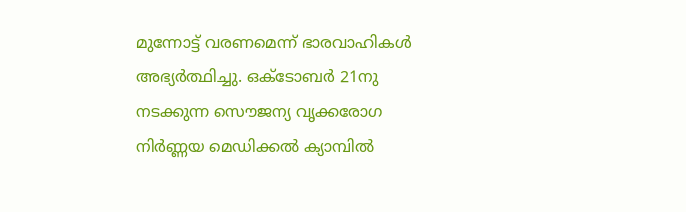മുന്നോട്ട് വരണമെന്ന് ഭാരവാഹികള്‍ അഭ്യര്‍ത്ഥിച്ചു. ഒക്ടോബര്‍ 21നു നടക്കുന്ന സൌജന്യ വൃക്കരോഗ നിര്‍ണ്ണയ മെഡിക്കല്‍ ക്യാമ്പില്‍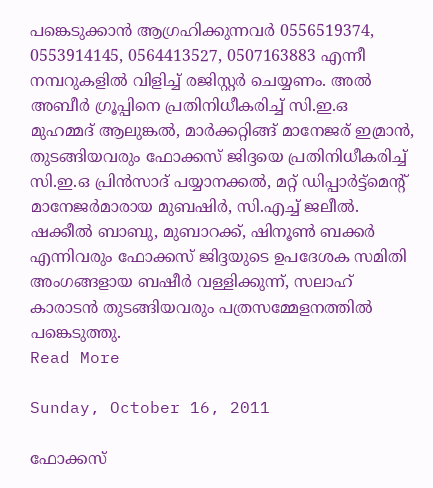പങ്കെടുക്കാന്‍ ആഗ്രഹിക്കുന്നവര്‍ 0556519374, 0553914145, 0564413527, 0507163883 എന്നീ നമ്പറുകളില്‍ വിളിച്ച് രജിസ്റ്റര്‍ ചെയ്യണം. അല്‍ അബീര്‍ ഗ്രൂപ്പിനെ പ്രതിനിധീകരിച്ച് സി.ഇ.ഒ മുഹമ്മദ് ആലുങ്കല്‍, മാര്‍ക്കറ്റിങ്ങ് മാനേജര് ഇമ്രാന്‍, തുടങ്ങിയവരും ഫോക്കസ് ജിദ്ദയെ പ്രതിനിധീകരിച്ച് സി.ഇ.ഒ പ്രിന്‍സാദ് പയ്യാനക്കല്‍, മറ്റ് ഡിപ്പാര്‍ട്ട്‌മെന്റ് മാനേജര്‍മാരായ മുബഷിര്‍, സി.എച്ച് ജലീല്‍. ഷക്കീല്‍ ബാബു, മുബാറക്ക്, ഷിനൂണ്‍ ബക്കര്‍ എന്നിവരും ഫോക്കസ് ജിദ്ദയുടെ ഉപദേശക സമിതി അംഗങ്ങളായ ബഷീര്‍ വള്ളിക്കുന്ന്, സലാഹ് കാരാടന്‍ തുടങ്ങിയവരും പത്രസമ്മേളനത്തില്‍ പങ്കെടുത്തു.
Read More

Sunday, October 16, 2011

ഫോക്കസ്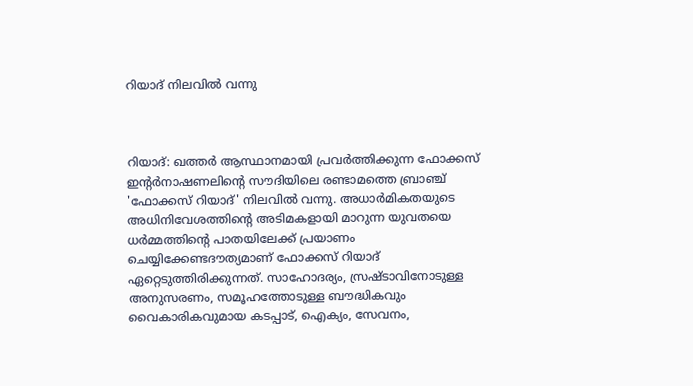റിയാദ് നിലവില്‍ വന്നു



റിയാദ്: ഖത്തര്‍ ആസ്ഥാനമായി പ്രവര്‍ത്തിക്കുന്ന ഫോക്കസ് ഇന്റര്‍നാഷണലിന്റെ സൗദിയിലെ രണ്ടാമത്തെ ബ്രാഞ്ച് 'ഫോക്കസ് റിയാദ്' നിലവില്‍ വന്നു. അധാര്‍മികതയുടെ അധിനിവേശത്തിന്റെ അടിമകളായി മാറുന്ന യുവതയെ ധര്‍മ്മത്തിന്റെ പാതയിലേക്ക് പ്രയാണം ചെയ്യിക്കേണ്ടദൗത്യമാണ് ഫോക്കസ് റിയാദ് ഏറ്റെടുത്തിരിക്കുന്നത്. സാഹോദര്യം, സ്രഷ്ടാവിനോടുള്ള അനുസരണം, സമൂഹത്തോടുള്ള ബൗദ്ധികവും വൈകാരികവുമായ കടപ്പാട്, ഐക്യം, സേവനം,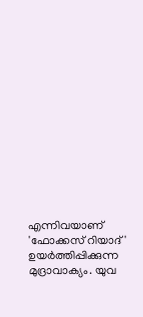എന്നിവയാണ് 'ഫോക്കസ് റിയാദ്' ഉയര്‍ത്തിപ്പിക്കുന്ന മുദ്രാവാക്യം. യുവ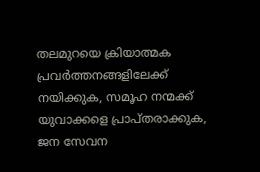തലമുറയെ ക്രിയാത്മക പ്രവര്‍ത്തനങ്ങളിലേക്ക് നയിക്കുക, സമൂഹ നന്മക്ക് യുവാക്കളെ പ്രാപ്തരാക്കുക, ജന സേവന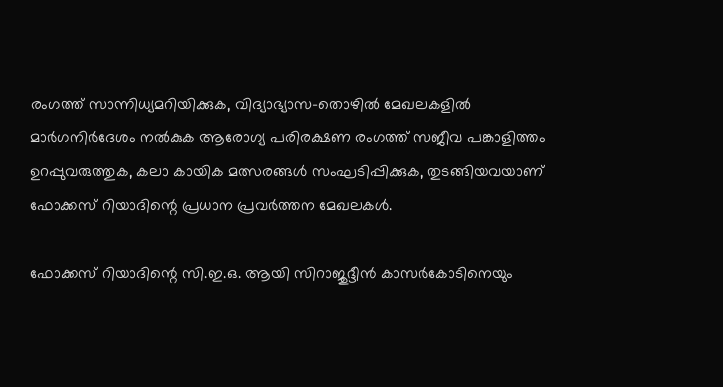രംഗത്ത് സാന്നിധ്യമറിയിക്കുക, വിദ്യാഭ്യാസ-തൊഴില്‍ മേഖലകളില്‍ മാര്‍ഗനിര്‍ദേശം നല്‍കുക ആരോഗ്യ പരിരക്ഷണ രംഗത്ത് സജീവ പങ്കാളിത്തം ഉറപ്പുവരുത്തുക, കലാ കായിക മത്സരങ്ങള്‍ സംഘടിപ്പിക്കുക, തുടങ്ങിയവയാണ് ഫോക്കസ് റിയാദിന്റെ പ്രധാന പ്രവര്‍ത്തന മേഖലകള്‍.

ഫോക്കസ് റിയാദിന്റെ സി.ഇ.ഒ. ആയി സിറാജുദ്ദീന്‍ കാസര്‍കോടിനെയും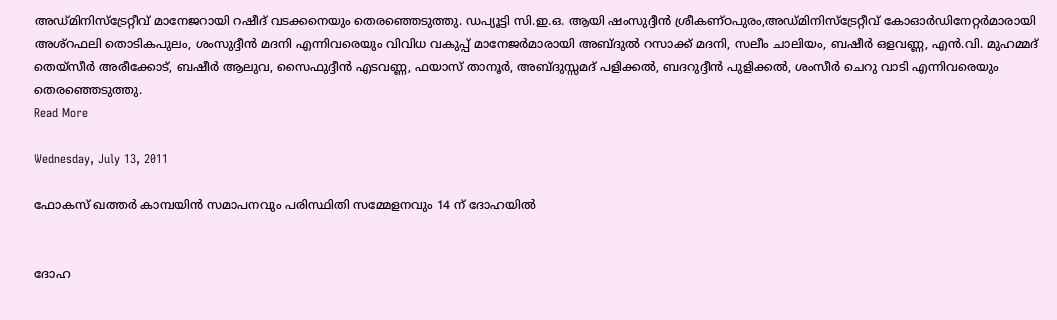അഡ്മിനിസ്‌ട്രേറ്റീവ് മാനേജറായി റഷീദ് വടക്കനെയും തെരഞ്ഞെടുത്തു. ഡപ്യൂട്ടി സി.ഇ.ഒ. ആയി ഷംസുദ്ദീന്‍ ശ്രീകണ്ഠപുരം,അഡ്മിനിസ്‌ട്രേറ്റീവ് കോഓര്‍ഡിനേറ്റര്‍മാരായി അശ്‌റഫലി തൊടികപുലം, ശംസുദ്ദീന്‍ മദനി എന്നിവരെയും വിവിധ വകുപ്പ് മാനേജര്‍മാരായി അബ്ദുല്‍ റസാക്ക് മദനി, സലീം ചാലിയം, ബഷീര്‍ ഒളവണ്ണ, എന്‍.വി. മുഹമ്മദ് തെയ്‌സീര്‍ അരീക്കോട്, ബഷീര്‍ ആലുവ, സൈഫുദ്ദീന്‍ എടവണ്ണ, ഫയാസ് താനൂര്‍, അബ്ദുസ്സമദ് പളിക്കല്‍, ബദറുദ്ദീന്‍ പുളിക്കല്‍, ശംസീര്‍ ചെറു വാടി എന്നിവരെയും തെരഞ്ഞെടുത്തു.
Read More

Wednesday, July 13, 2011

ഫോകസ് ഖത്തര്‍ കാമ്പയിന്‍ സമാപനവും പരിസ്ഥിതി സമ്മേളനവും 14 ന് ദോഹയില്‍


ദോഹ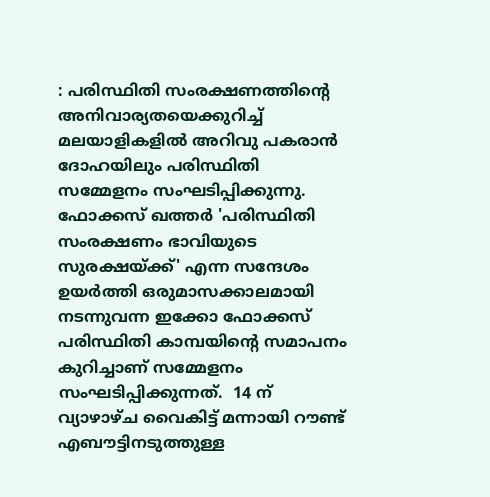: പരിസ്ഥിതി സംരക്ഷണത്തിന്റെ അനിവാര്യതയെക്കുറിച്ച് മലയാളികളില്‍ അറിവു പകരാന്‍ ദോഹയിലും പരിസ്ഥിതി സമ്മേളനം സംഘടിപ്പിക്കുന്നു. ഫോക്കസ് ഖത്തര്‍ 'പരിസ്ഥിതി സംരക്ഷണം ഭാവിയുടെ സുരക്ഷയ്ക്ക്' എന്ന സന്ദേശം ഉയര്‍ത്തി ഒരുമാസക്കാലമായി നടന്നുവന്ന ഇക്കോ ഫോക്കസ് പരിസ്ഥിതി കാമ്പയിന്റെ സമാപനം കുറിച്ചാണ് സമ്മേളനം സംഘടിപ്പിക്കുന്നത്.  14 ന് വ്യാഴാഴ്ച വൈകിട്ട് മന്നായി റൗണ്ട് എബൗട്ടിനടുത്തുള്ള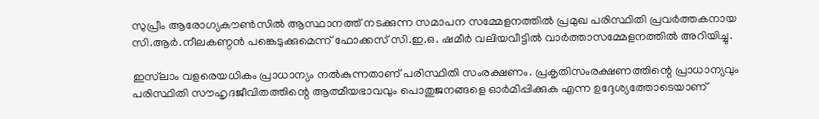സുപ്രീം ആരോഗ്യകൗണ്‍സില്‍ ആസ്ഥാനത്ത് നടക്കുന്ന സമാപന സമ്മേളനത്തില്‍ പ്രമുഖ പരിസ്ഥിതി പ്രവര്‍ത്തകനായ സി.ആര്‍.നീലകണ്ഠന്‍ പങ്കെടുക്കുമെന്ന് ഫോക്കസ് സി.ഇ.ഒ. ഷമീര്‍ വലിയവീട്ടില്‍ വാര്‍ത്താസമ്മേളനത്തില്‍ അറിയിച്ചു.

ഇസ്‌ലാം വളരെയധികം പ്രാധാന്യം നല്‍കുന്നതാണ് പരിസ്ഥിതി സംരക്ഷണം. പ്രകൃതിസംരക്ഷണത്തിന്റെ പ്രാധാന്യവും പരിസ്ഥിതി സൗഹൃദജീവിതത്തിന്റെ ആത്മീയഭാവവും പൊതുജനങ്ങളെ ഓര്‍മിപ്പിക്കുക എന്ന ഉദ്ദേശ്യത്തോടെയാണ്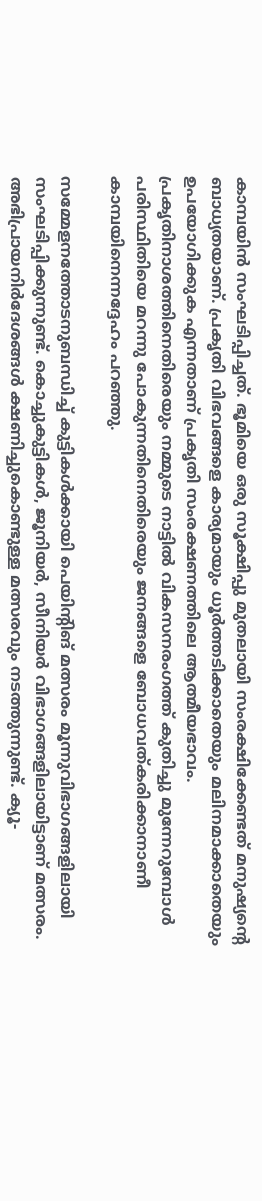കാമ്പയിന്‍ സംഘടിപ്പിച്ചത്. ഭൂമിയെ ഒരു സൂക്ഷിപ്പു മുതലായി സംരക്ഷിക്കേണ്ടത് മനുഷ്യന്റെ ബാധ്യതയാണ്. പ്രകൃതി വിഭവങ്ങളെ കാര്യമായും ധൂര്‍ത്തടിക്കാതെയും മലിനമാക്കാതെയും ഉപയോഗിക്കുക എന്നതാണ് പ്രകൃതി സംരക്ഷണത്തിലെ ആത്മീയഭാവം. പ്രകൃതിനാശത്തിനെതിരെയും നമ്മുടെ നാട്ടില്‍ വികസനരംഗത്ത് കുതിച്ചു മുന്നേറുമ്പോള്‍ പരിസ്ഥിതിയെ മറന്നു പോകുന്നതിനെതിരെയും ജനങ്ങളെ ബോധവത്കരിക്കാനാണീ കാമ്പയിനെന്നദ്ദേഹം പറഞ്ഞു.

സമ്മേളനത്തോടനുബന്ധിച്ച് കുട്ടികള്‍ക്കായി പെയിന്റിങ് മത്സരം മൂന്നുവിഭാഗങ്ങളിലായി സംഘടിപ്പിക്കുന്നുണ്ട്. കൊച്ചുകുട്ടികള്‍, ജൂനിയര്‍, സീനിയര്‍ വിഭാഗങ്ങളിലായിട്ടാണ് മത്സരം. അഭിപ്രായനിര്‍ദേശങ്ങള്‍ ക്ഷണിച്ചുകൊണ്ടുള്ള മത്സരവും നടത്തുന്നുണ്ട്. ക്യൂ-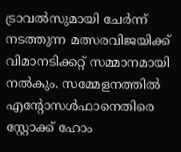ട്രാവല്‍സുമായി ചേര്‍ന്ന് നടത്തുന്ന മത്സരവിജയിക്ക് വിമാനടിക്കറ്റ് സമ്മാനമായി നല്‍കും. സമ്മേളനത്തില്‍ എന്റോസള്‍ഫാനെതിരെ സ്റ്റോക്ക് ഹോം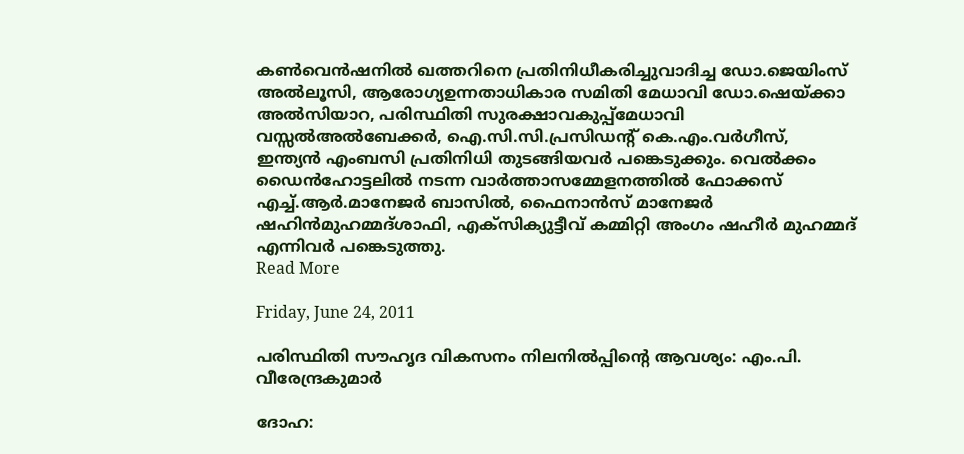കണ്‍വെന്‍ഷനില്‍ ഖത്തറിനെ പ്രതിനിധീകരിച്ചുവാദിച്ച ഡോ.ജെയിംസ് അല്‍ലൂസി, ആരോഗ്യഉന്നതാധികാര സമിതി മേധാവി ഡോ.ഷെയ്ക്കാ അല്‍സിയാറ, പരിസ്ഥിതി സുരക്ഷാവകുപ്പ്‌മേധാവി വസ്സല്‍അല്‍ബേക്കര്‍, ഐ.സി.സി.പ്രസിഡന്റ് കെ.എം.വര്‍ഗീസ്, ഇന്ത്യന്‍ എംബസി പ്രതിനിധി തുടങ്ങിയവര്‍ പങ്കെടുക്കും. വെല്‍ക്കം ഡൈന്‍ഹോട്ടലില്‍ നടന്ന വാര്‍ത്താസമ്മേളനത്തില്‍ ഫോക്കസ് എച്ച്.ആര്‍.മാനേജര്‍ ബാസില്‍, ഫൈനാന്‍സ് മാനേജര്‍ ഷഹിന്‍മുഹമ്മദ്ശാഫി, എക്‌സിക്യുട്ടീവ് കമ്മിറ്റി അംഗം ഷഹീര്‍ മുഹമ്മദ് എന്നിവര്‍ പങ്കെടുത്തു.
Read More

Friday, June 24, 2011

പരിസ്ഥിതി സൗഹൃദ വികസനം നിലനില്‍പ്പിന്റെ ആവശ്യം: എം.പി. വീരേന്ദ്രകുമാര്‍

ദോഹ: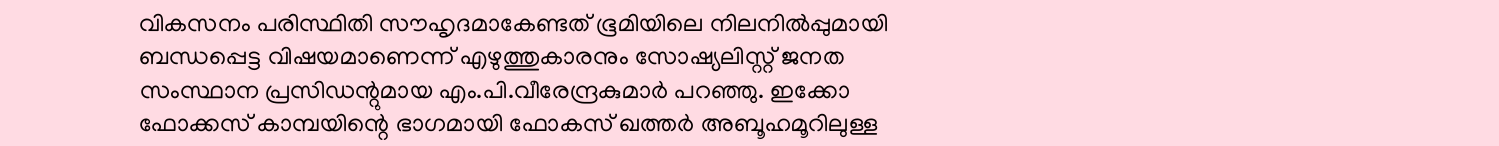വികസനം പരിസ്ഥിതി സൗഹൃദമാകേണ്ടത് ഭൂമിയിലെ നിലനില്‍പ്പുമായി ബന്ധപ്പെട്ട വിഷയമാണെന്ന് എഴുത്തുകാരനും സോഷ്യലിസ്റ്റ് ജനത സംസ്ഥാന പ്രസിഡന്റുമായ എം.പി.വീരേന്ദ്രകുമാര്‍ പറഞ്ഞു. ഇക്കോ ഫോക്കസ് കാമ്പയിന്റെ ഭാഗമായി ഫോകസ് ഖത്തര്‍ അബൂഹമൂറിലുള്ള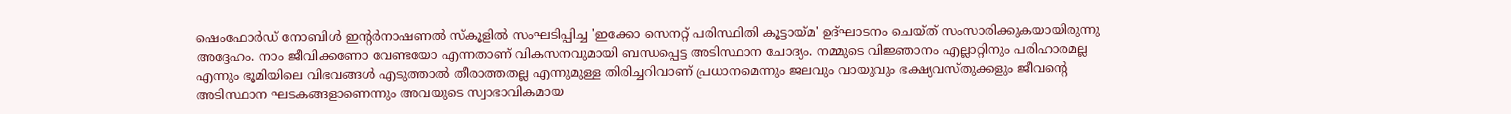ഷെംഫോര്‍ഡ് നോബിള്‍ ഇന്‍റര്‍നാഷണല്‍ സ്‌കൂളില്‍ സംഘടിപ്പിച്ച 'ഇക്കോ സെനറ്റ് പരിസ്ഥിതി കൂട്ടായ്മ' ഉദ്ഘാടനം ചെയ്ത് സംസാരിക്കുകയായിരുന്നു അദ്ദേഹം. നാം ജീവിക്കണോ വേണ്ടയോ എന്നതാണ് വികസനവുമായി ബന്ധപ്പെട്ട അടിസ്ഥാന ചോദ്യം. നമ്മുടെ വിജ്ഞാനം എല്ലാറ്റിനും പരിഹാരമല്ല എന്നും ഭൂമിയിലെ വിഭവങ്ങള്‍ എടുത്താല്‍ തീരാത്തതല്ല എന്നുമുള്ള തിരിച്ചറിവാണ് പ്രധാനമെന്നും ജലവും വായുവും ഭക്ഷ്യവസ്തുക്കളും ജീവന്റെ അടിസ്ഥാന ഘടകങ്ങളാണെന്നും അവയുടെ സ്വാഭാവികമായ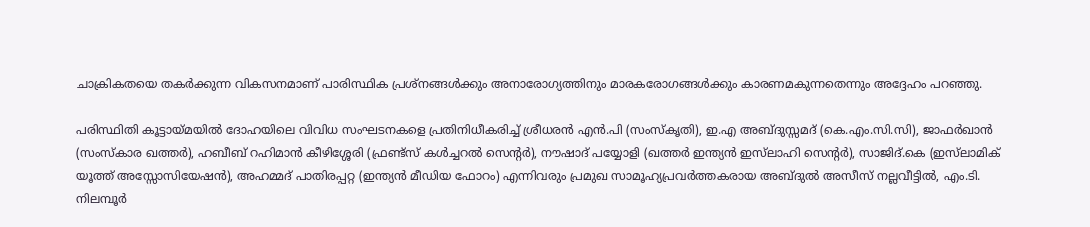ചാക്രികതയെ തകര്‍ക്കുന്ന വികസനമാണ് പാരിസ്ഥിക പ്രശ്‌നങ്ങള്‍ക്കും അനാരോഗ്യത്തിനും മാരകരോഗങ്ങള്‍ക്കും കാരണമകുന്നതെന്നും അദ്ദേഹം പറഞ്ഞു.

പരിസ്ഥിതി കൂട്ടായ്മയില്‍ ദോഹയിലെ വിവിധ സംഘടനകളെ പ്രതിനിധീകരിച്ച് ശ്രീധരന്‍ എന്‍.പി (സംസ്‌കൃതി), ഇ.എ അബ്ദുസ്സമദ് (കെ.എം.സി.സി), ജാഫര്‍ഖാന്‍ (സംസ്‌കാര ഖത്തര്‍), ഹബീബ് റഹിമാന്‍ കീഴിശ്ശേരി (ഫ്രണ്ട്‌സ് കള്‍ച്ചറല്‍ സെന്‍റര്‍), നൗഷാദ് പയ്യോളി (ഖത്തര്‍ ഇന്ത്യന്‍ ഇസ്‌ലാഹി സെന്‍റര്‍), സാജിദ്.കെ (ഇസ്‌ലാമിക് യൂത്ത് അസ്സോസിയേഷന്‍), അഹമ്മദ് പാതിരപ്പറ്റ (ഇന്ത്യന്‍ മീഡിയ ഫോറം) എന്നിവരും പ്രമുഖ സാമൂഹ്യപ്രവര്‍ത്തകരായ അബ്ദുല്‍ അസീസ് നല്ലവീട്ടില്‍, എം.ടി. നിലമ്പൂര്‍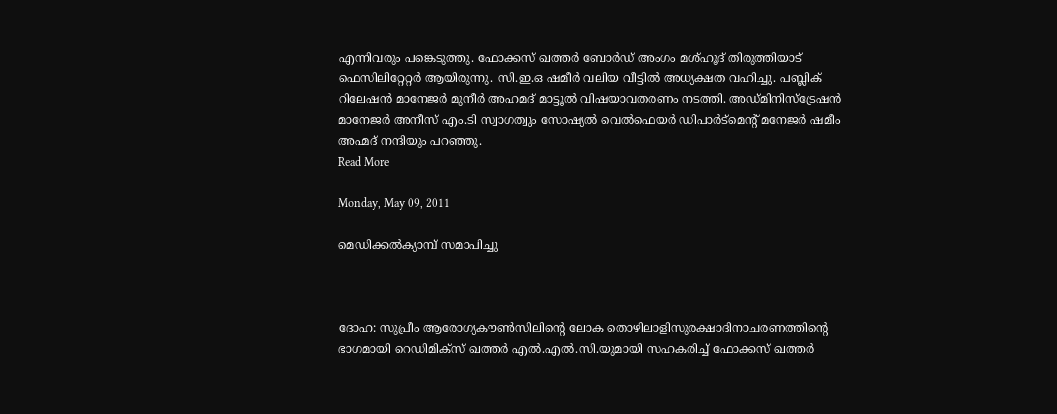എന്നിവരും പങ്കെടുത്തു. ഫോക്കസ് ഖത്തര്‍ ബോര്‍ഡ് അംഗം മശ്ഹൂദ് തിരുത്തിയാട് ഫെസിലിറ്റേറ്റര്‍ ആയിരുന്നു. സി.ഇ.ഒ ഷമീര്‍ വലിയ വീട്ടില്‍ അധ്യക്ഷത വഹിച്ചു. പബ്ലിക് റിലേഷന്‍ മാനേജര്‍ മുനീര്‍ അഹമദ് മാട്ടൂല്‍ വിഷയാവതരണം നടത്തി. അഡ്മിനിസ്‌ട്രേഷന്‍ മാനേജര്‍ അനീസ് എം.ടി സ്വാഗത്വും സോഷ്യല്‍ വെല്‍ഫെയര്‍ ഡിപാര്‍ട്‌മെന്‍റ് മനേജര്‍ ഷമീം അഹ്മദ് നന്ദിയും പറഞ്ഞു.
Read More

Monday, May 09, 2011

മെഡിക്കല്‍ക്യാമ്പ് സമാപിച്ചു



ദോഹ: സുപ്രീം ആരോഗ്യകൗണ്‍സിലിന്റെ ലോക തൊഴിലാളിസുരക്ഷാദിനാചരണത്തിന്റെ ഭാഗമായി റെഡിമിക്‌സ് ഖത്തര്‍ എല്‍.എല്‍.സി.യുമായി സഹകരിച്ച് ഫോക്കസ് ഖത്തര്‍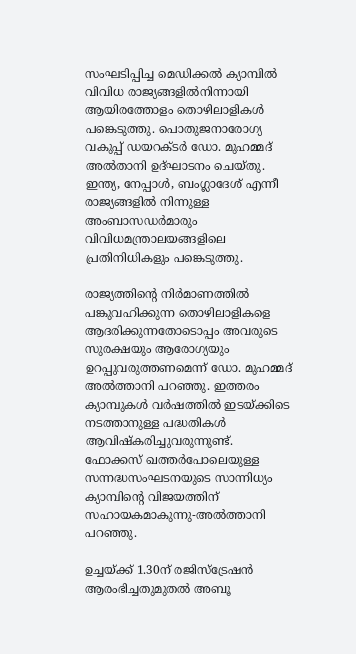സംഘടിപ്പിച്ച മെഡിക്കല്‍ ക്യാമ്പില്‍ വിവിധ രാജ്യങ്ങളില്‍നിന്നായി ആയിരത്തോളം തൊഴിലാളികള്‍ പങ്കെടുത്തു. പൊതുജനാരോഗ്യ വകുപ്പ് ഡയറക്ടര്‍ ഡോ. മുഹമ്മദ് അല്‍താനി ഉദ്ഘാടനം ചെയ്തു. ഇന്ത്യ, നേപ്പാള്‍, ബംഗ്ലാദേശ് എന്നീ രാജ്യങ്ങളില്‍ നിന്നുള്ള അംബാസഡര്‍മാരും വിവിധമന്ത്രാലയങ്ങളിലെ പ്രതിനിധികളും പങ്കെടുത്തു.

രാജ്യത്തിന്റെ നിര്‍മാണത്തില്‍ പങ്കുവഹിക്കുന്ന തൊഴിലാളികളെ ആദരിക്കുന്നതോടൊപ്പം അവരുടെ സുരക്ഷയും ആരോഗ്യയും ഉറപ്പുവരുത്തണമെന്ന് ഡോ. മുഹമ്മദ് അല്‍ത്താനി പറഞ്ഞു. ഇത്തരം ക്യാമ്പുകള്‍ വര്‍ഷത്തില്‍ ഇടയ്ക്കിടെ നടത്താനുള്ള പദ്ധതികള്‍ ആവിഷ്‌കരിച്ചുവരുന്നുണ്ട്. ഫോക്കസ് ഖത്തര്‍പോലെയുള്ള സന്നദ്ധസംഘടനയുടെ സാന്നിധ്യം ക്യാമ്പിന്റെ വിജയത്തിന് സഹായകമാകുന്നു-അല്‍ത്താനി പറഞ്ഞു.

ഉച്ചയ്ക്ക് 1.30ന് രജിസ്‌ട്രേഷന്‍ ആരംഭിച്ചതുമുതല്‍ അബൂ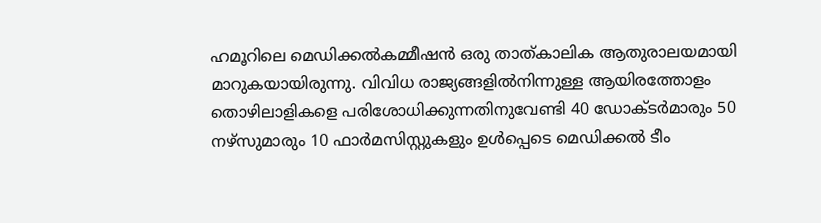ഹമൂറിലെ മെഡിക്കല്‍കമ്മീഷന്‍ ഒരു താത്കാലിക ആതുരാലയമായി മാറുകയായിരുന്നു. വിവിധ രാജ്യങ്ങളില്‍നിന്നുള്ള ആയിരത്തോളം തൊഴിലാളികളെ പരിശോധിക്കുന്നതിനുവേണ്ടി 40 ഡോക്ടര്‍മാരും 50 നഴ്‌സുമാരും 10 ഫാര്‍മസിസ്റ്റുകളും ഉള്‍പ്പെടെ മെഡിക്കല്‍ ടീം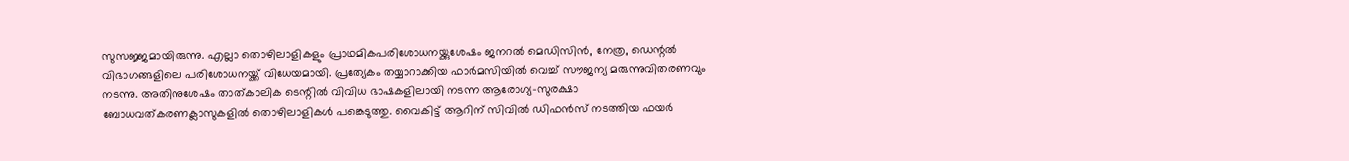സുസജ്ജമായിരുന്നു. എല്ലാ തൊഴിലാളികളും പ്രാഥമികപരിശോധനയ്ക്കുശേഷം ജനറല്‍ മെഡിസിന്‍, നേത്ര, ഡെന്റല്‍ വിഭാഗങ്ങളിലെ പരിശോധനയ്ക്ക് വിധേയമായി. പ്രത്യേകം തയ്യാറാക്കിയ ഫാര്‍മസിയില്‍ വെച്ച് സൗജന്യ മരുന്നുവിതരണവും നടന്നു. അതിനുശേഷം താത്കാലിക ടെന്റില്‍ വിവിധ ഭാഷകളിലായി നടന്ന ആരോഗ്യ-സുരക്ഷാ ബോധവത്കരണക്ലാസുകളില്‍ തൊഴിലാളികള്‍ പങ്കെടുത്തു. വൈകിട്ട് ആറിന് സിവില്‍ ഡിഫന്‍സ് നടത്തിയ ഫയര്‍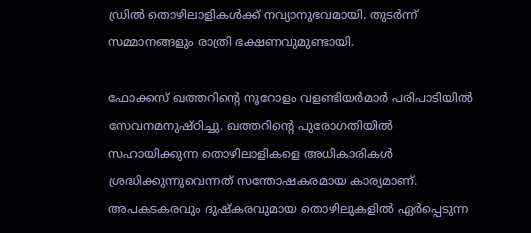ഡ്രില്‍ തൊഴിലാളികള്‍ക്ക് നവ്യാനുഭവമായി. തുടര്‍ന്ന് സമ്മാനങ്ങളും രാത്രി ഭക്ഷണവുമുണ്ടായി.

ഫോക്കസ് ഖത്തറിന്റെ നൂറോളം വളണ്ടിയര്‍മാര്‍ പരിപാടിയില്‍ സേവനമനുഷ്ഠിച്ചു. ഖത്തറിന്റെ പുരോഗതിയില്‍ സഹായിക്കുന്ന തൊഴിലാളികളെ അധികാരികള്‍ ശ്രദ്ധിക്കുന്നുവെന്നത് സന്തോഷകരമായ കാര്യമാണ്. അപകടകരവും ദുഷ്‌കരവുമായ തൊഴിലുകളില്‍ ഏര്‍പ്പെടുന്ന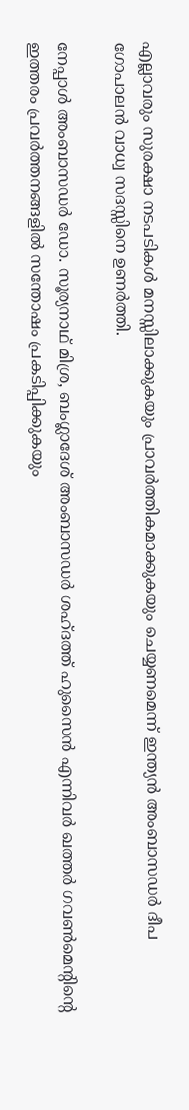എല്ലാവരും സുരക്ഷാ നടപടികള്‍ മനസ്സിലാക്കുകയും പ്രാവര്‍ത്തികമാക്കുകയും ചെയ്യണമെന്ന് ഇന്ത്യന്‍ അംബാസഡര്‍ ദീപ ഗോപാലന്‍ വാധ്വ സദസ്സിനെ ഉണര്‍ത്തി.

നേപ്പാള്‍ അംബാസഡര്‍ ഡോ. സൂര്യനാഥ് മിശ്ര, ബംഗ്ലാദേശ് അംബാസഡര്‍ ശഹ്ദത്ത് ഹുസൈന്‍ എന്നിവര്‍ ഖത്തര്‍ ഗവണ്‍മെന്റിന്റെ ഇത്തരം പ്രവര്‍ത്തനങ്ങളില്‍ സന്തോഷം പ്രകടിപ്പിക്കുകയും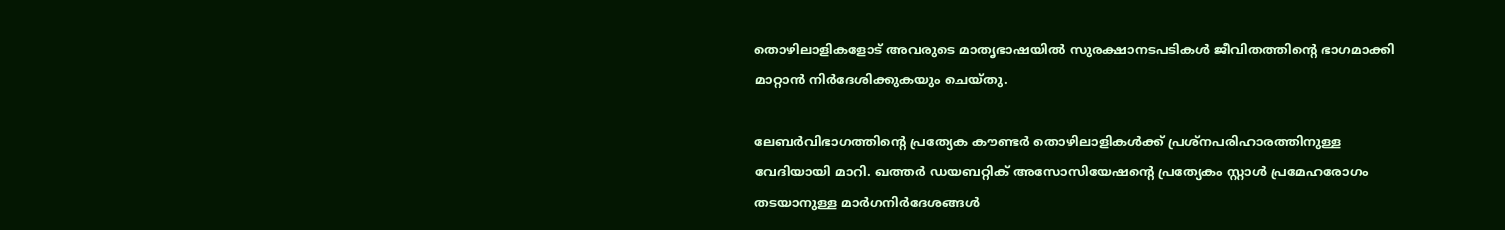തൊഴിലാളികളോട് അവരുടെ മാതൃഭാഷയില്‍ സുരക്ഷാനടപടികള്‍ ജീവിതത്തിന്റെ ഭാഗമാക്കി മാറ്റാന്‍ നിര്‍ദേശിക്കുകയും ചെയ്തു.

ലേബര്‍വിഭാഗത്തിന്റെ പ്രത്യേക കൗണ്ടര്‍ തൊഴിലാളികള്‍ക്ക് പ്രശ്‌നപരിഹാരത്തിനുള്ള വേദിയായി മാറി. ഖത്തര്‍ ഡയബറ്റിക് അസോസിയേഷന്റെ പ്രത്യേകം സ്റ്റാള്‍ പ്രമേഹരോഗം തടയാനുള്ള മാര്‍ഗനിര്‍ദേശങ്ങള്‍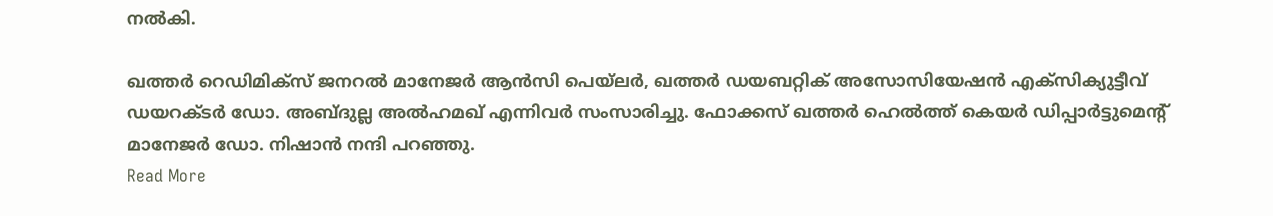നല്‍കി.

ഖത്തര്‍ റെഡിമിക്‌സ് ജനറല്‍ മാനേജര്‍ ആന്‍സി പെയ്‌ലര്‍, ഖത്തര്‍ ഡയബറ്റിക് അസോസിയേഷന്‍ എക്‌സിക്യുട്ടീവ് ഡയറക്ടര്‍ ഡോ. അബ്ദുല്ല അല്‍ഹമഖ് എന്നിവര്‍ സംസാരിച്ചു. ഫോക്കസ് ഖത്തര്‍ ഹെല്‍ത്ത് കെയര്‍ ഡിപ്പാര്‍ട്ടുമെന്റ് മാനേജര്‍ ഡോ. നിഷാന്‍ നന്ദി പറഞ്ഞു.
Read More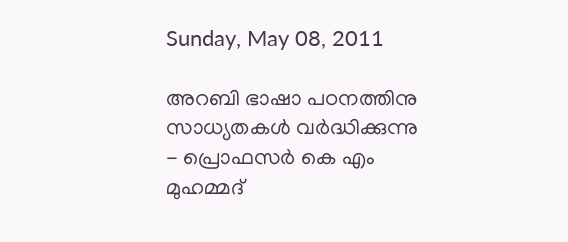Sunday, May 08, 2011

അറബി ഭാഷാ പഠനത്തിനു സാധ്യതകള്‍ വര്‍ദ്ധിക്കുന്നു - പ്രൊഫസര്‍ കെ എം മുഹമ്മദ്‌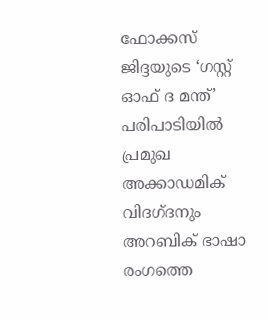ഫോക്കസ് ജിദ്ദയുടെ ‘ഗസ്റ്റ് ഓഫ് ദ മന്ത്’ പരിപാടിയില്‍ പ്രമുഖ അക്കാഡമിക് വിദഗ്ദനും അറബിക് ഭാഷാ രംഗത്തെ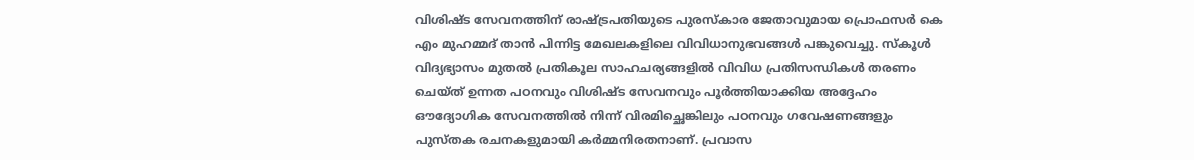വിശിഷ്ട സേവനത്തിന് രാഷ്ട്രപതിയുടെ പുരസ്കാര ജേതാവുമായ പ്രൊഫസര്‍ കെ എം മുഹമ്മദ് താന്‍ പിന്നിട്ട മേഖലകളിലെ വിവിധാനുഭവങ്ങള്‍ പങ്കുവെച്ചു. സ്കൂള്‍ വിദ്യഭ്യാസം മുതല്‍ പ്രതികൂല സാഹചര്യങ്ങളില്‍ വിവിധ പ്രതിസന്ധികള്‍ തരണം ചെയ്ത് ഉന്നത പഠനവും വിശിഷ്ട സേവനവും പൂര്‍ത്തിയാക്കിയ അദ്ദേഹം ഔദ്യോഗിക സേവനത്തില്‍ നിന്ന് വിരമിച്ഛെങ്കിലും പഠനവും ഗവേഷണങ്ങളും പുസ്തക രചനകളുമായി കര്‍മ്മനിരതനാണ്. പ്രവാസ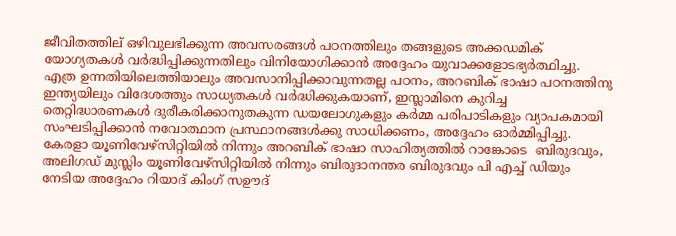ജീവിതത്തില് ഒഴിവുലഭിക്കുന്ന അവസരങ്ങള്‍ പഠനത്തിലും തങ്ങളുടെ അക്കഡമിക് യോഗ്യതകള്‍ വര്‍ദ്ധിപ്പിക്കുന്നതിലും വിനിയോഗിക്കാന്‍ അദ്ദേഹം യുവാക്കളോടഭ്യര്‍ത്ഥിച്ചു. എത്ര ഉന്നതിയിലെത്തിയാലും അവസാനിപ്പിക്കാവുന്നതല്ല പഠനം, അറബിക് ഭാഷാ പഠനത്തിനു ഇന്ത്യയിലും വിദേശത്തും സാധ്യതകള്‍ വര്‍ദ്ധിക്കുകയാണ്, ഇസ്ലാമിനെ കുറിച്ച തെറ്റിദ്ധാരണകള്‍ ദുരീകരിക്കാനുതകുന്ന ഡയലോഗുകളും കര്‍മ്മ പരിപാടികളും വ്യാപകമായി സംഘടിപ്പിക്കാന്‍ നവോത്ഥാന പ്രസ്ഥാനങ്ങള്‍ക്കു സാധിക്കണം, അദ്ദേഹം ഓര്‍മ്മിപ്പിച്ചു.
കേരളാ യൂണിവേഴ്സിറ്റിയില്‍ നിന്നും അറബിക് ഭാഷാ സാഹിത്യത്തില്‍ റാങ്കോടെ  ബിരുദവും, അലിഗഡ് മുസ്ലിം യൂണിവേഴ്സിറ്റിയില്‍ നിന്നും ബിരുദാനന്തര ബിരുദവും പി എച്ച് ഡിയും നേടിയ അദ്ദേഹം റിയാദ് കിംഗ് സഊദ്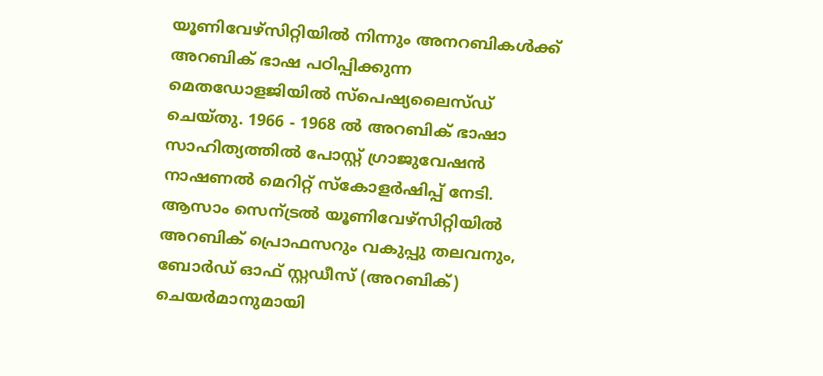യൂണിവേഴ്സിറ്റിയില്‍ നിന്നും അനറബികള്‍ക്ക് അറബിക് ഭാഷ പഠിപ്പിക്കുന്ന മെതഡോളജിയില്‍ സ്പെഷ്യലൈസ്ഡ് ചെയ്തു. 1966 - 1968 ല്‍ അറബിക് ഭാഷാ സാഹിത്യത്തില്‍ പോസ്റ്റ് ഗ്രാജുവേഷന്‍ നാഷണല്‍ മെറിറ്റ് സ്കോളര്‍ഷിപ്പ് നേടി. ആസാം സെന്ട്രല്‍ യൂണിവേഴ്സിറ്റിയില്‍ അറബിക് പ്രൊഫസറും വകുപ്പു തലവനും, ബോര്‍ഡ് ഓഫ് സ്റ്റഡീസ് (അറബിക്) ചെയര്‍മാനുമായി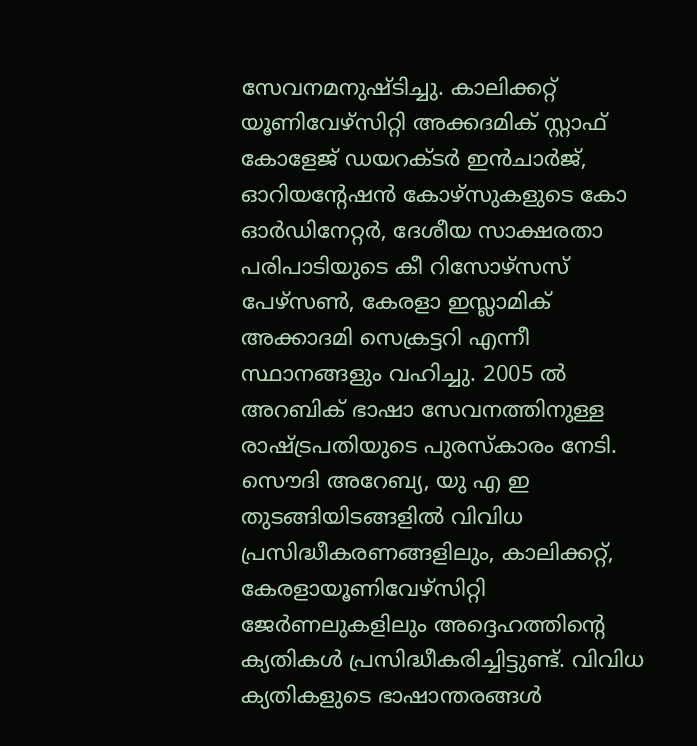സേവനമനുഷ്ടിച്ചു. കാലിക്കറ്റ് യൂണിവേഴ്സിറ്റി അക്കദമിക് സ്റ്റാഫ് കോളേജ് ഡയറക്ടര്‍ ഇന്‍ചാര്‍ജ്, ഓറിയന്റേഷന്‍ കോഴ്സുകളുടെ കോ ഓര്‍ഡിനേറ്റര്‍, ദേശീയ സാക്ഷരതാ പരിപാടിയുടെ കീ റിസോഴ്സസ് പേഴ്സണ്‍, കേരളാ ഇസ്ലാമിക് അക്കാദമി സെക്രട്ടറി എന്നീ സ്ഥാനങ്ങളും വഹിച്ചു. 2005 ല്‍ അറബിക് ഭാഷാ സേവനത്തിനുള്ള രാഷ്ട്രപതിയുടെ പുരസ്കാരം നേടി.
സൌദി അറേബ്യ, യു എ ഇ തുടങ്ങിയിടങ്ങളില്‍ വിവിധ പ്രസിദ്ധീകരണങ്ങളിലും, കാലിക്കറ്റ്, കേരളായൂണിവേഴ്സിറ്റി ജേര്‍ണലുകളിലും അദ്ദെഹത്തിന്റെ ക്യതികള്‍ പ്രസിദ്ധീകരിച്ചിട്ടുണ്ട്. വിവിധ ക്യതികളുടെ ഭാഷാന്തരങ്ങള്‍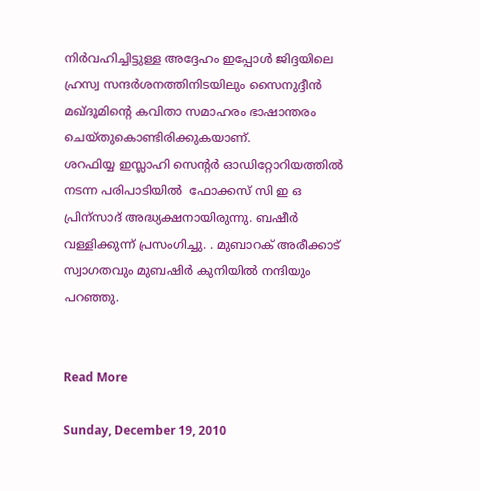നിര്‍വഹിച്ചിട്ടുള്ള അദ്ദേഹം ഇപ്പോള്‍ ജിദ്ദയിലെ ഹ്രസ്വ സന്ദര്‍ശനത്തിനിടയിലും സൈനുദ്ദീന്‍ മഖ്‌ദൂമിന്റെ കവിതാ സമാഹരം ഭാഷാന്തരം ചെയ്തുകൊണ്ടിരിക്കുകയാണ്.
ശറഫിയ്യ ഇസ്ലാഹി സെന്റര്‍ ഓഡിറ്റോറിയത്തില്‍ നടന്ന പരിപാടിയില്‍  ഫോക്കസ് സി ഇ ഒ  പ്രിന്സാദ് അദ്ധ്യക്ഷനായിരുന്നു. ബഷീര്‍ വള്ളിക്കുന്ന് പ്രസംഗിച്ചു. . മുബാറക് അരീക്കാട്  സ്വാഗതവും മുബഷിര്‍ കുനിയില്‍ നന്ദിയും പറഞ്ഞു.


Read More

Sunday, December 19, 2010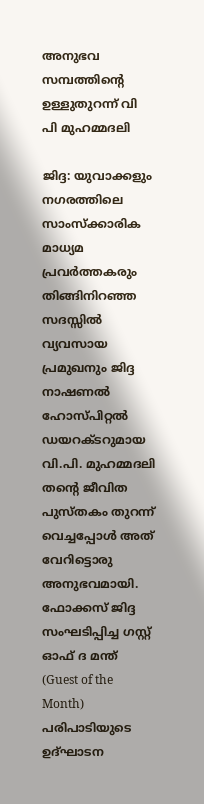അനുഭവ സമ്പത്തിന്റെ ഉള്ളുതുറന്ന് വി പി മുഹമ്മദലി

ജിദ്ദ: യുവാക്കളും നഗരത്തിലെ സാംസ്ക്കാരിക മാധ്യമ പ്രവര്‍ത്തകരും തിങ്ങിനിറഞ്ഞ സദസ്സില്‍ വ്യവസായ പ്രമുഖനും ജിദ്ദ നാഷണല്‍ ഹോസ്പിറ്റല്‍ ഡയറക്ടറുമായ വി.പി. മുഹമ്മദലി തന്റെ ജീവിത പുസ്തകം തുറന്ന് വെച്ചപ്പോള്‍ അത് വേറിട്ടൊരു അനുഭവമായി.  ഫോക്കസ് ജിദ്ദ സംഘടിപ്പിച്ച ഗസ്റ്റ് ഓഫ് ദ മന്ത് (Guest of the Month) പരിപാടിയുടെ ഉദ്ഘാടന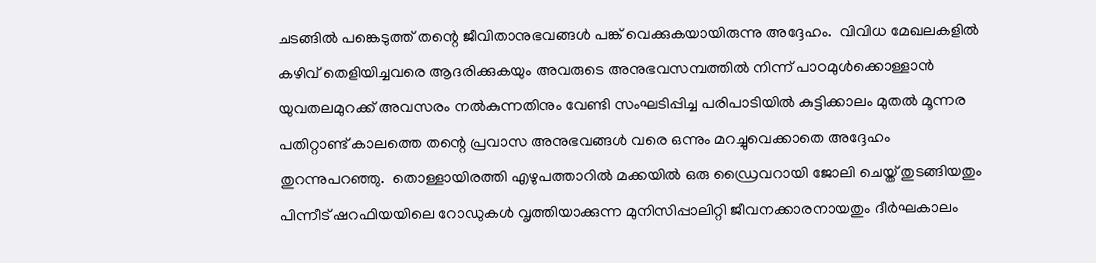ചടങ്ങില്‍ പങ്കെടുത്ത് തന്റെ ജീവിതാനുഭവങ്ങള്‍ പങ്ക് വെക്കുകയായിരുന്നു അദ്ദേഹം.  വിവിധ മേഖലകളില്‍ കഴിവ് തെളിയിച്ചവരെ ആദരിക്കുകയും അവരുടെ അനുഭവസമ്പത്തില്‍ നിന്ന് പാഠമുള്‍ക്കൊള്ളാന്‍ യുവതലമുറക്ക് അവസരം നല്‍കുന്നതിനും വേണ്ടി സംഘടിപ്പിച്ച പരിപാടിയില്‍ കുട്ടിക്കാലം മുതല്‍ മൂന്നര പതിറ്റാണ്ട് കാലത്തെ തന്റെ പ്രവാസ അനുഭവങ്ങള്‍ വരെ ഒന്നും മറച്ചുവെക്കാതെ അദ്ദേഹം തുറന്നുപറഞ്ഞു.  തൊള്ളായിരത്തി എഴുപത്താറില്‍ മക്കയില്‍ ഒരു ഡ്രൈവറായി ജോലി ചെയ്ത് തുടങ്ങിയതും പിന്നീട് ഷറഫിയയിലെ റോഡുകള്‍ വൃത്തിയാക്കുന്ന മുനിസിപ്പാലിറ്റി ജീവനക്കാരനായതും ദീര്‍ഘകാലം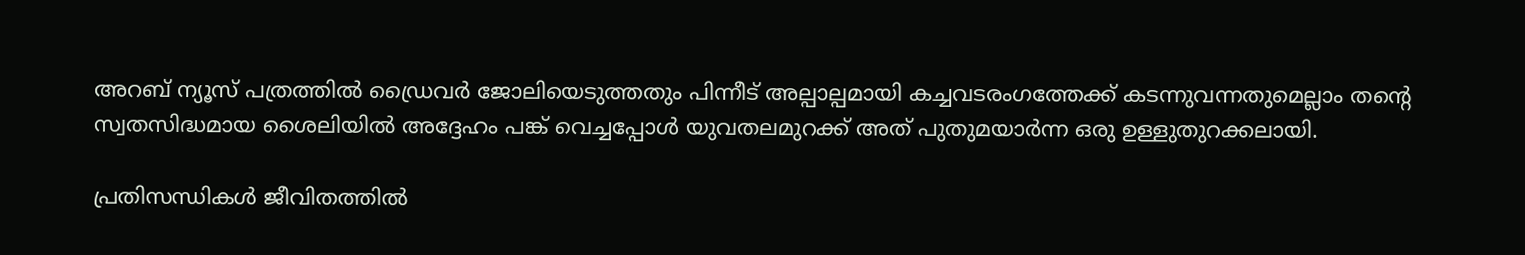അറബ് ന്യൂസ് പത്രത്തില്‍ ഡ്രൈവര്‍ ജോലിയെടുത്തതും പിന്നീട് അല്പാല്പമായി കച്ചവടരംഗത്തേക്ക് കടന്നുവന്നതുമെല്ലാം തന്റെ സ്വതസിദ്ധമായ ശൈലിയില്‍ അദ്ദേഹം പങ്ക് വെച്ചപ്പോള്‍ യുവതലമുറക്ക് അത് പുതുമയാര്‍ന്ന ഒരു ഉള്ളുതുറക്കലായി.

പ്രതിസന്ധികള്‍ ജീവിതത്തില്‍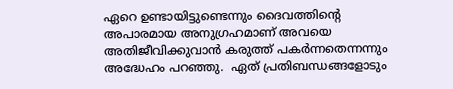ഏറെ ഉണ്ടായിട്ടുണ്ടെന്നും ദൈവത്തിന്റെ അപാരമായ അനുഗ്രഹമാണ് അവയെ അതിജീവിക്കുവാന്‍ കരുത്ത് പകര്‍ന്നതെന്നന്നും  അദ്ധേഹം പറഞ്ഞു.  ഏത് പ്രതിബന്ധങ്ങളോടും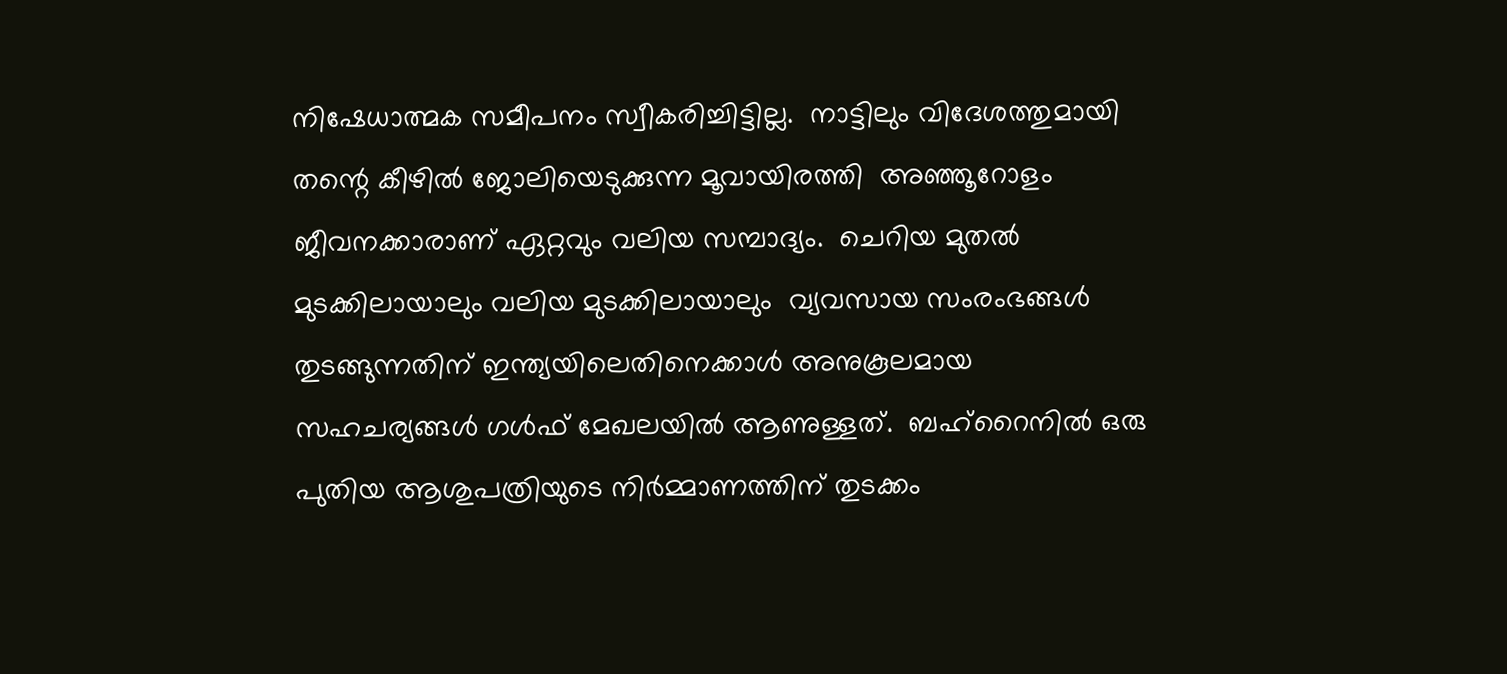നിഷേധാത്മക സമീപനം സ്വീകരിച്ചിട്ടില്ല.  നാട്ടിലും വിദേശത്തുമായി തന്റെ കീഴില്‍ ജോലിയെടുക്കുന്ന മൂവായിരത്തി  അഞ്ഞൂറോളം ജീവനക്കാരാണ് ഏറ്റവും വലിയ സമ്പാദ്യം.  ചെറിയ മുതല്‍ മുടക്കിലായാലും വലിയ മുടക്കിലായാലും  വ്യവസായ സംരംഭങ്ങള്‍ തുടങ്ങുന്നതിന് ഇന്ത്യയിലെതിനെക്കാള്‍ അനുകൂലമായ സഹചര്യങ്ങള്‍ ഗള്‍ഫ് മേഖലയില്‍ ആണുള്ളത്.  ബഹ്റൈനില്‍ ഒരു പുതിയ ആശുപത്രിയുടെ നിര്‍മ്മാണത്തിന് തുടക്കം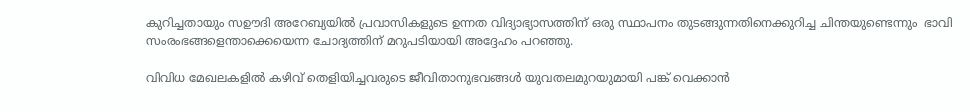കുറിച്ചതായും സഊദി അറേബ്യയില്‍ പ്രവാസികളുടെ ഉന്നത വിദ്യാഭ്യാസത്തിന് ഒരു സ്ഥാപനം തുടങ്ങുന്നതിനെക്കുറിച്ച ചിന്തയുണ്ടെന്നും  ഭാവി സംരംഭങ്ങളെന്താക്കെയെന്ന ചോദ്യത്തിന് മറുപടിയായി അദ്ദേഹം പറഞ്ഞു.

വിവിധ മേഖലകളില്‍ കഴിവ് തെളിയിച്ചവരുടെ ജീവിതാനുഭവങ്ങള്‍ യുവതലമുറയുമായി പങ്ക് വെക്കാന്‍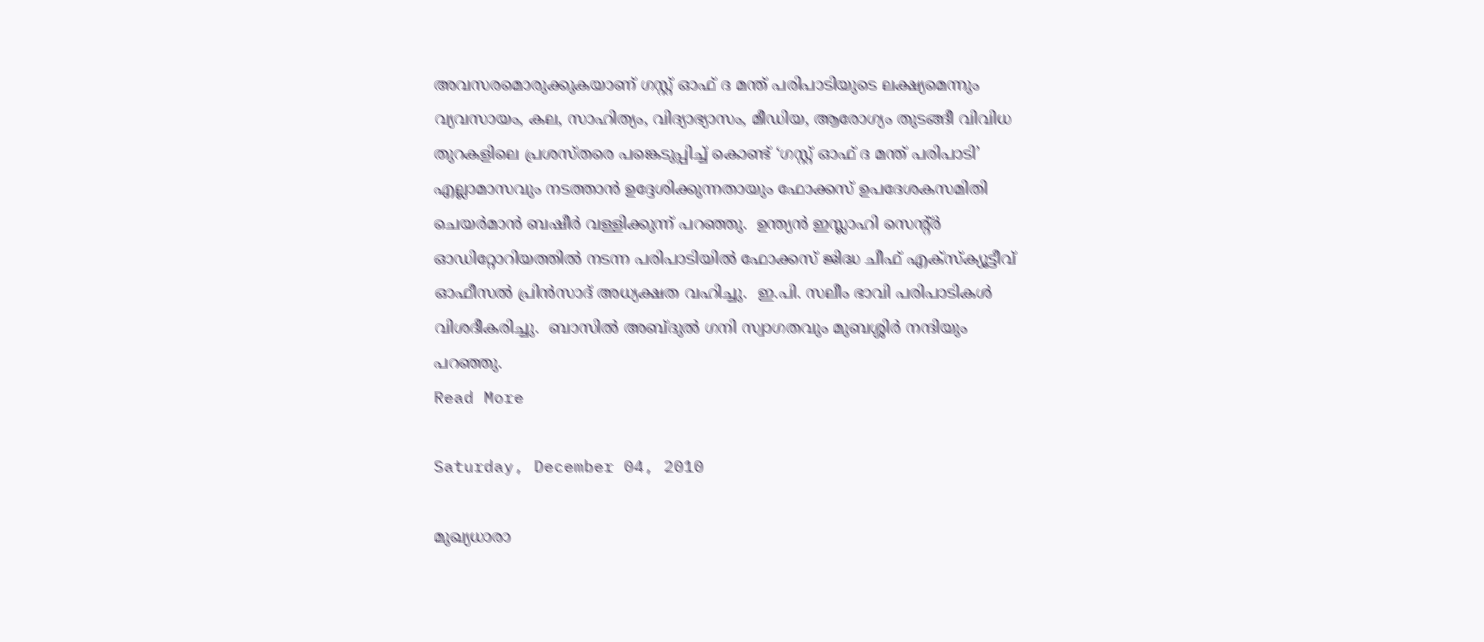അവസരമൊരുക്കുകയാണ് ഗസ്റ്റ് ഓഫ് ദ മന്ത് പരിപാടിയുടെ ലക്ഷ്യമെന്നും വ്യവസായം, കല, സാഹിത്യം, വിദ്യാഭ്യാസം, മീഡിയ, ആരോഗ്യം തുടങ്ങീ വിവിധ തുറകളിലെ പ്രശസ്തരെ പങ്കെടുപ്പിച്ച് കൊണ്ട് ‘ഗസ്റ്റ് ഓഫ് ദ മന്ത് പരിപാടി’ എല്ലാമാസവും നടത്താന്‍ ഉദ്ദേശിക്കുന്നതായും ഫോക്കസ് ഉപദേശകസമിതി ചെയര്‍മാന്‍ ബഷീര്‍ വള്ളിക്കുന്ന് പറഞ്ഞു.  ഉന്ത്യന്‍ ഇസ്ലാഹി സെന്റ്ര്‍ ഓഡിറ്റോറിയത്തില്‍ നടന്ന പരിപാടിയില്‍ ഫോക്കസ് ജിദ്ധ ചീഫ് എക്സ്ക്യൂട്ടീവ് ഓഫീസല്‍ പ്രിന്‍സാദ് അധ്യക്ഷത വഹിച്ചു.  ഇ.പി. സലീം ഭാവി പരിപാടികള്‍ വിശദീകരിച്ചു.  ബാസില്‍ അബ്ദുല്‍ ഗനി സ്വാഗതവും മുബശ്ശിര്‍ നന്ദിയും പറഞ്ഞു.
Read More

Saturday, December 04, 2010

മുഖ്യധാരാ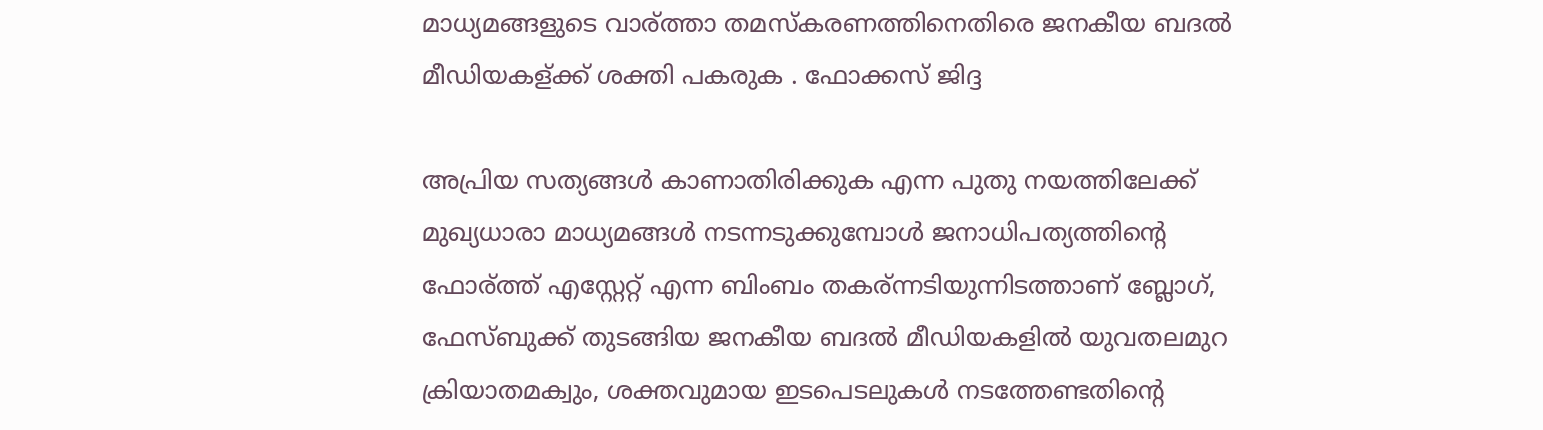മാധ്യമങ്ങളുടെ വാര്ത്താ തമസ്കരണത്തിനെതിരെ ജനകീയ ബദല്‍ മീഡിയകള്ക്ക് ശക്തി പകരുക . ഫോക്കസ് ജിദ്ദ

അപ്രിയ സത്യങ്ങള്‍ കാണാതിരിക്കുക എന്ന പുതു നയത്തിലേക്ക് മുഖ്യധാരാ മാധ്യമങ്ങള്‍ നടന്നടുക്കുമ്പോള്‍ ജനാധിപത്യത്തിന്റെ ഫോര്ത്ത് എസ്റ്റേറ്റ് എന്ന ബിംബം തകര്ന്നടിയുന്നിടത്താണ് ബ്ലോഗ്, ഫേസ്ബുക്ക് തുടങ്ങിയ ജനകീയ ബദല്‍ മീഡിയകളില്‍ യുവതലമുറ ക്രിയാതമക്വും, ശക്തവുമായ ഇടപെടലുകള്‍ നടത്തേണ്ടതിന്റെ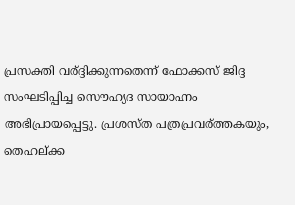പ്രസക്തി വര്ദ്ദിക്കുന്നതെന്ന് ഫോക്കസ് ജിദ്ദ സംഘടിപ്പിച്ച സൌഹ്യദ സായാഹ്നം അഭിപ്രായപ്പെട്ടു. പ്രശസ്ത പത്രപ്രവര്ത്തകയും, തെഹല്ക്ക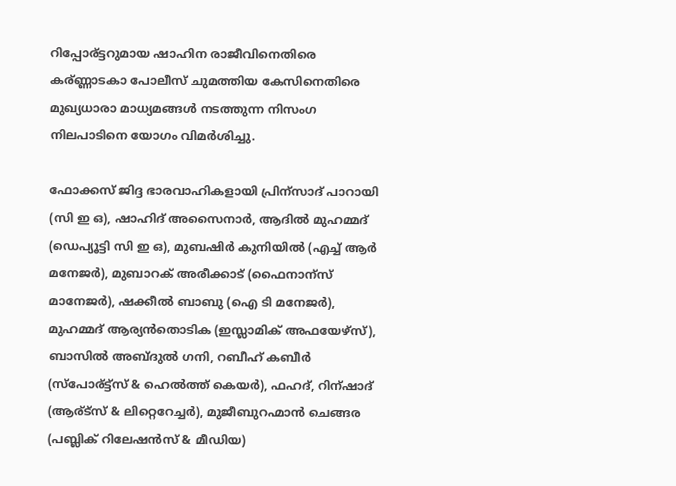റിപ്പോര്ട്ടറുമായ ഷാഹിന രാജീവിനെതിരെ കര്ണ്ണാടകാ പോലീസ് ചുമത്തിയ കേസിനെതിരെ മുഖ്യധാരാ മാധ്യമങ്ങള്‍ നടത്തുന്ന നിസംഗ നിലപാടിനെ യോഗം വിമര്‍ശിച്ചു.

ഫോക്കസ് ജിദ്ദ ഭാരവാഹികളായി പ്രിന്സാദ് പാറായി (സി ഇ ഒ), ഷാഹിദ് അസൈനാര്‍, ആദില്‍ മുഹമ്മദ് (ഡെപ്യൂട്ടി സി ഇ ഒ), മുബഷിര്‍ കുനിയില്‍ (എച്ച് ആര്‍ മനേജര്‍), മുബാറക് അരീക്കാട് (ഫൈനാന്സ് മാനേജര്‍), ഷക്കീല്‍ ബാബു (ഐ ടി മനേജര്‍), മുഹമ്മദ് ആര്യന്‍തൊടിക (ഇസ്ലാമിക് അഫയേഴ്സ്), ബാസില്‍ അബ്ദുല്‍ ഗനി, റബീഹ് കബീര്‍ (സ്പോര്ട്ട്സ് & ഹെല്‍ത്ത് കെയര്‍), ഫഹദ്, റിന്ഷാദ് (ആര്ട്സ് & ലിറ്റെറേച്ചര്‍), മുജീബുറഹ്മാന്‍ ചെങ്ങര (പബ്ലിക് റിലേഷന്‍സ് & മീഡിയ)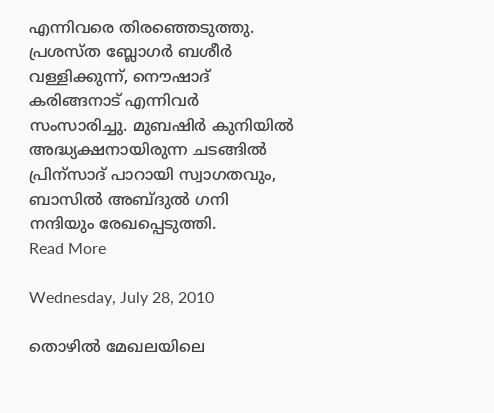എന്നിവരെ തിരഞ്ഞെടുത്തു. പ്രശസ്ത ബ്ലോഗര്‍ ബശീര്‍ വള്ളിക്കുന്ന്, നൌഷാദ് കരിങ്ങനാട് എന്നിവര്‍ സംസാരിച്ചു. മുബഷിര്‍ കുനിയില്‍ അദ്ധ്യക്ഷനായിരുന്ന ചടങ്ങില്‍ പ്രിന്സാദ് പാറായി സ്വാഗതവും, ബാസില്‍ അബ്ദുല്‍ ഗനി നന്ദിയും രേഖപ്പെടുത്തി.
Read More

Wednesday, July 28, 2010

തൊഴില്‍ മേഖലയിലെ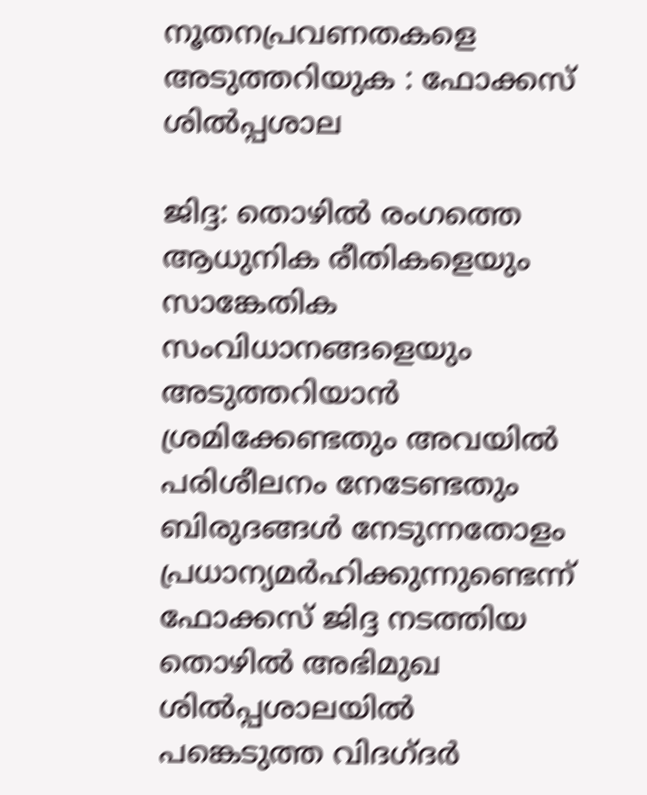നൂതനപ്രവണതകളെ അടുത്തറിയുക : ഫോക്കസ്‌ ശില്‍പ്പശാല

ജിദ്ദ: തൊഴില്‍ രംഗത്തെ ആധുനിക രീതികളെയും സാങ്കേതിക സംവിധാനങ്ങളെയും അടുത്തറിയാന്‍ ശ്രമിക്കേണ്ടതും അവയില്‍ പരിശീലനം നേടേണ്ടതും ബിരുദങ്ങള്‍ നേടുന്നതോളം പ്രധാന്യമര്‍ഹിക്കുന്നുണ്ടെന്ന്‌ ഫോക്കസ്‌ ജിദ്ദ നടത്തിയ തൊഴില്‍ അഭിമുഖ ശില്‍പ്പശാലയില്‍ പങ്കെടുത്ത വിദഗ്ദർ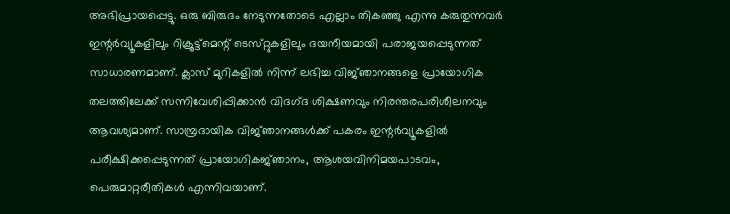അഭിപ്രായപ്പെട്ടു. ഒരു ബിരുദം നേടുന്നതോടെ എല്ലാം തികഞ്ഞു എന്നു കരുതുന്നവര്‍ ഇന്റര്‍വ്യൂകളിലും റിക്രൂട്ട്‌മെന്റ്‌ ടെസ്‌റ്റുകളിലും ദയനീയമായി പരാജയപ്പെടുന്നത്‌ സാധാരണമാണ്‌. ക്ലാസ്‌ മുറികളില്‍ നിന്ന്‌ ലഭിച്ച വിജ്‌ഞാനങ്ങളെ പ്രായോഗിക തലത്തിലേക്ക്‌ സന്നിവേശിപ്പിക്കാന്‍ വിദഗ്‌ദ ശി‌ക്ഷണവും നിരന്തരപരിശീലനവും ആവശ്യമാണ്‌. സാമ്പ്രദായിക വിജ്‌ഞാനങ്ങള്‍ക്ക്‌ പകരം ഇന്റര്‍വ്യൂകളില്‍ പരീക്ഷിക്കപ്പെടുന്നത്‌ പ്രായോഗികജ്‌ഞാനം, ആശയവിനിമയപാടവം, പെരുമാറ്റരീതികള്‍ എന്നിവയാണ്‌.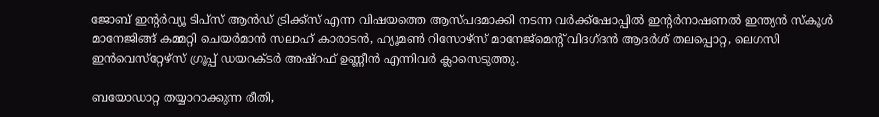ജോബ്‌ ഇന്റര്‍വ്യൂ ടിപ്‌സ്‌ ആന്‍ഡ്‌ ട്രിക്ക്‌സ്‌ എന്ന വിഷയത്തെ ആസ്‌പദമാക്കി നടന്ന വര്‍ക്ക്‌ഷോപ്പില്‍ ഇന്റര്‍നാഷണല്‍ ഇന്ത്യന്‍ സ്‌കൂള്‍ മാനേജിങ്ങ്‌ കമ്മറ്റി ചെയര്‍മാന്‍ സലാഹ്‌ കാരാടന്‍, ഹ്യൂമണ്‍ റിസോഴ്‌സ്‌ മാനേജ്‌മെന്റ്‌ വിദഗ്‌ദന്‍ ആദര്‍ശ്‌ തലപ്പൊറ്റ, ലെഗസി ഇന്‍വെസ്‌റ്റേഴ്‌സ്‌ ഗ്രൂപ്പ് ഡയറക്‌ടര്‍ അഷ്‌റഫ്‌ ഉണ്ണീന്‍ എന്നിവര്‍ ക്ലാസെടുത്തു.

ബയോഡാറ്റ തയ്യാറാക്കുന്ന രീതി,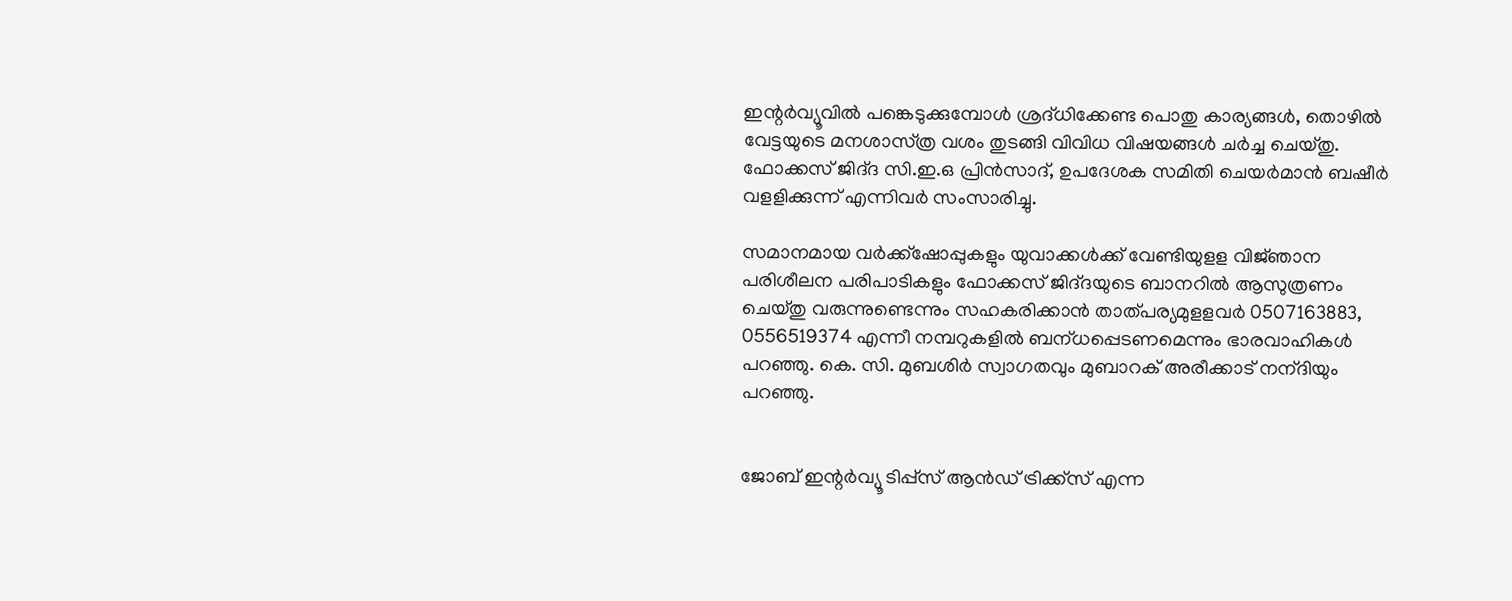ഇന്റര്‍വ്യൂവില്‍ പങ്കെടുക്കുമ്പോള്‍ ശ്രദ്‌ധിക്കേണ്ട പൊതു കാര്യങ്ങള്‍, തൊഴില്‍ വേട്ടയുടെ മനശാസ്‌ത്ര വശം തുടങ്ങി വിവിധ വിഷയങ്ങള്‍ ചര്‍ച്ച ചെയ്‌തു. ഫോക്കസ്‌ ജിദ്‌ദ സി.ഇ.ഒ പ്രിന്‍സാദ്‌, ഉപദേശക സമിതി ചെയര്‍മാന്‍ ബഷീര്‍ വളളിക്കുന്ന്‌ എന്നിവര്‍ സംസാരിച്ചു.

സമാനമായ വര്‍ക്ക്‌ഷോപ്പുകളും യുവാക്കള്‍ക്ക്‌ വേണ്ടിയുളള വിജ്‌ഞാന പരിശീലന പരിപാടികളും ഫോക്കസ്‌ ജിദ്‌ദയുടെ ബാനറില്‍ ആസുത്രണം ചെയ്‌തു വരുന്നുണ്ടെന്നും സഹകരിക്കാന്‍ താത്‌പര്യമുളളവര്‍ 0507163883, 0556519374 എന്നീ നമ്പറുകളില്‍ ബന്‌ധപ്പെടണമെന്നും ഭാരവാഹികള്‍ പറഞ്ഞു. കെ. സി. മുബശിര്‍ സ്വാഗതവും മുബാറക്‌ അരീക്കാട്‌ നന്‌ദിയും പറഞ്ഞു.


ജോബ്‌ ഇന്റര്‍വ്യൂ ടിപ്പ്സ്‌ ആന്‍ഡ്‌ ട്രിക്ക്‌സ്‌ എന്ന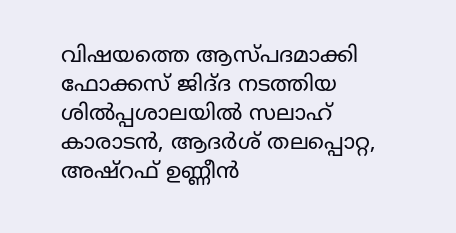വിഷയത്തെ ആസ്‌പദമാക്കി ഫോക്കസ്‌ ജിദ്‌ദ നടത്തിയ ശില്‍പ്പശാലയില്‍ സലാഹ്‌ കാരാടന്‍, ആദര്‍ശ്‌ തലപ്പൊറ്റ, അഷ്‌റഫ്‌ ഉണ്ണീന്‍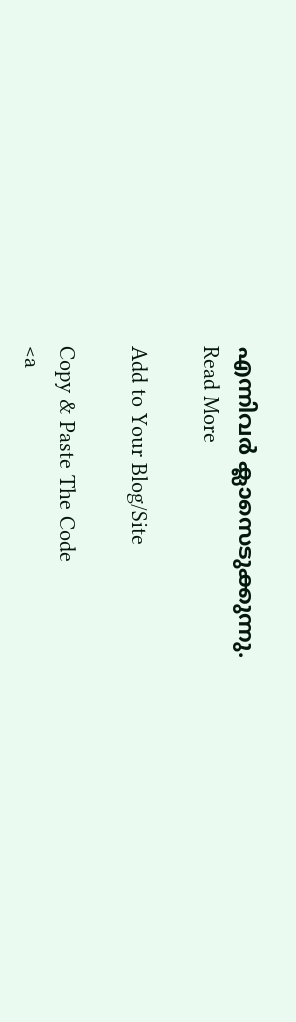എന്നിവര്‍ ക്ലാസെടുക്കുന്നു.
Read More

Add to Your Blog/Site

Copy & Paste The Code
<a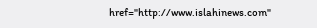href="http://www.islahinews.com"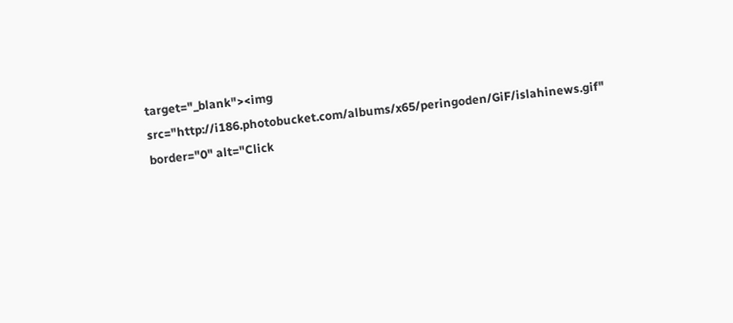target="_blank"><img src="http://i186.photobucket.com/albums/x65/peringoden/GiF/islahinews.gif" border="0" alt="Click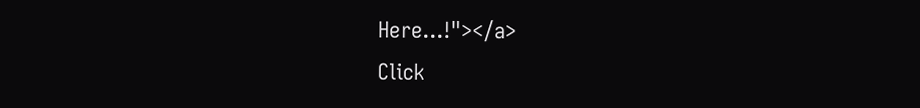Here...!"></a>
Click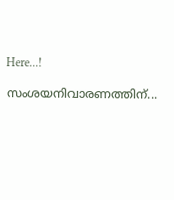Here...!

സംശയനിവാരണത്തിന്...